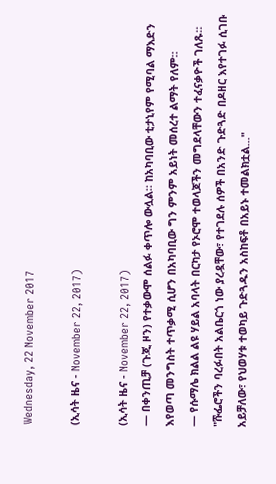Wednesday, 22 November 2017

(ኢሳት ዜና - November 22, 2017)

(ኢሳት ዜና - November 22, 2017)
— በቀንጢቻ (ጉጂ ዞን) የተቃውሞ ሰልፉ ቀጥሎ ውሏል። ከአካባቢው ቲታኒየም የሚባል ማእድን እየወጣ መንግስት ተጥቃሚ ሲሆን በአካባቢው ግን ምንም አይነት መሰረተ ልማት የለም።
— የሱማሌ ክልል ልዩ ሃይል አባላት በርካታ የኦሮሞ ተወላጆችን መግደላቸውን ተፈናቃዮች ገለጹ። "ሹፌሮችን ባረፉበት አልቤርጎ ነው ያረዷቸው፣ የተገደሉ ሰዎች በአንድ ጉድጓድ በዶዘር እየተገፉ ሲገቡ አይቻለው፣ የህወሃቱ ተወካይ ጉድጓዱን አስከፍቶ በአይኑ ተመልክቷል..."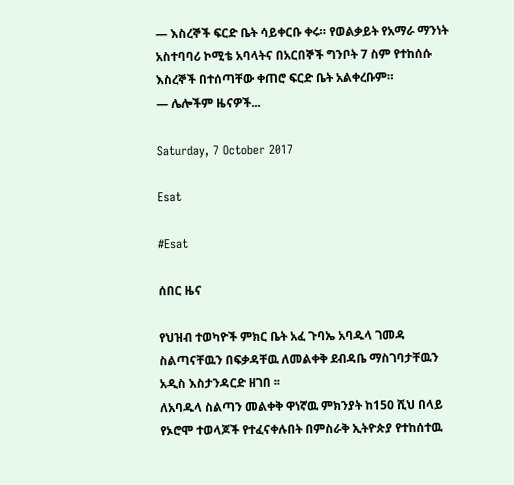— እስረኞች ፍርድ ቤት ሳይቀርቡ ቀሩ። የወልቃይት የአማራ ማንነት አስተባባሪ ኮሚቴ አባላትና በአርበኞች ግንቦት 7 ስም የተከሰሱ እስረኞች በተሰጣቸው ቀጠሮ ፍርድ ቤት አልቀረቡም።
— ሌሎችም ዜናዎች...

Saturday, 7 October 2017

Esat

#Esat

ሰበር ዜና

የህዝብ ተወካዮች ምክር ቤት አፈ ጉባኤ አባዱላ ገመዳ ስልጣናቸዉን በፍቃዳቸዉ ለመልቀቅ ደብዳቤ ማስገባታቸዉን አዲስ እስታንዳርድ ዘገበ ፡፡
ለአባዱላ ስልጣን መልቀቅ ዋነኛዉ ምክንያት ከ150 ሺህ በላይ የኦሮሞ ተወላጆች የተፈናቀሉበት በምስራቅ ኢትዮጵያ የተከሰተዉ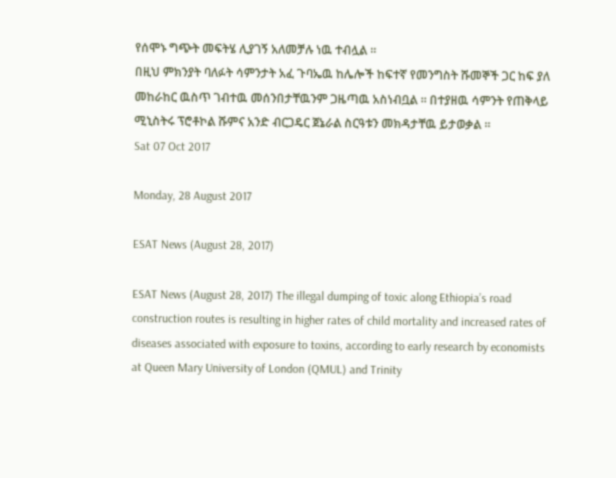የሰሞኑ ግጭት መፍትሄ ሊያገኝ አለመቻሉ ነዉ ተብሏል ፡፡
በዚህ ምክንያት ባለፉት ሳምንታት አፈ ጉባኤዉ ከሌሎች ከፍተኛ የመንግስት ሹመኞች ጋር ከፍ ያለ መከራከር ዉስጥ ገብተዉ መሰንበታቸዉንም ጋዜጣዉ አስነብቧል ፡፡ በተያዘዉ ሳምንት የጠቅላይ ሚኒስትሩ ፕሮቶኮል ሹምና አንድ ብርጋዴር ጀኔራል ስርዓቱን መክዳታቸዉ ይታወቃል ፡፡
Sat 07 Oct 2017

Monday, 28 August 2017

ESAT News (August 28, 2017)

ESAT News (August 28, 2017) The illegal dumping of toxic along Ethiopia’s road construction routes is resulting in higher rates of child mortality and increased rates of diseases associated with exposure to toxins, according to early research by economists at Queen Mary University of London (QMUL) and Trinity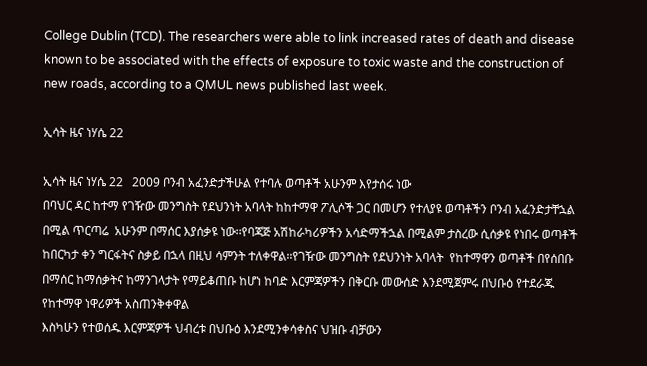College Dublin (TCD). The researchers were able to link increased rates of death and disease known to be associated with the effects of exposure to toxic waste and the construction of new roads, according to a QMUL news published last week.

ኢሳት ዜና ነሃሴ 22

ኢሳት ዜና ነሃሴ 22   2009 ቦንብ አፈንድታችሁል የተባሉ ወጣቶች አሁንም እየታሰሩ ነው
በባህር ዳር ከተማ የገዥው መንግስት የደህንነት አባላት ከከተማዋ ፖሊሶች ጋር በመሆን የተለያዩ ወጣቶችን ቦንብ አፈንድታቸኋል በሚል ጥርጣሬ  አሁንም በማሰር እያሰቃዩ ነው፡፡የባጃጅ አሽከራካሪዎችን አሳድማችኋል በሚልም ታስረው ሲሰቃዩ የነበሩ ወጣቶች ከበርካታ ቀን ግርፋትና ስቃይ በኋላ በዚህ ሳምንት ተለቀዋል፡፡የገዥው መንግስት የደህንነት አባላት  የከተማዋን ወጣቶች በየሰበቡ በማሰር ከማሰቃትና ከማንገላታት የማይቆጠቡ ከሆነ ከባድ እርምጃዎችን በቅርቡ መውሰድ እንደሚጀምሩ በህቡዕ የተደራጁ የከተማዋ ነዋሪዎች አስጠንቅቀዋል
እስካሁን የተወሰዱ እርምጃዎች ህብረቱ በህቡዕ እንደሚንቀሳቀስና ህዝቡ ብቻውን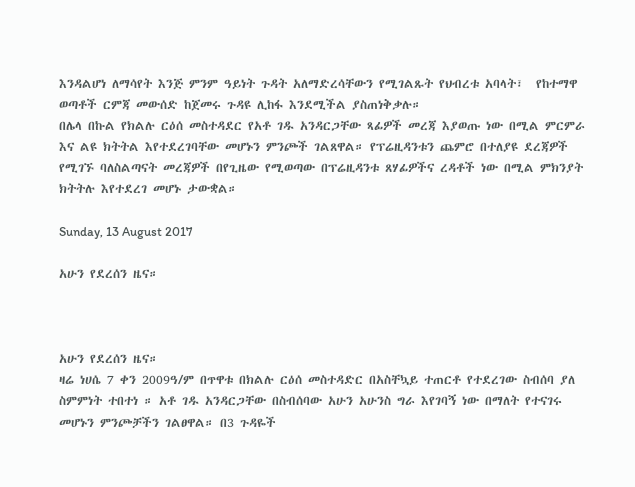እንዳልሆነ ለማሳየት እንጅ ምንም ዓይነት ጉዳት አለማድረሳቸውን የሚገልጹት የህብረቱ አባላት፣  የከተማዋ ወጣቶች ርምጃ መውሰድ ከጀመሩ ጉዳዩ ሊከፋ እንደሚችል ያስጠነቅቃሉ።
በሌላ በኩል የክልሉ ርዕሰ መስተዳደር የአቶ ገዱ አንዳርጋቸው ጻፊዎች መረጃ እያወጡ ነው በሚል ምርምራ እና ልዩ ክትትል እየተደረገባቸው መሆኑን ምንጮች ገልጸዋል። የፕሬዚዳንቱን ጨምሮ በተለያዩ ደረጃዎች የሚገኙ ባለስልጣናት መረጃዎች በየጊዜው የሚወጣው በፕሬዚዳንቱ ጸሃፊዎችና ረዳቶች ነው በሚል ምክንያት ክትትሉ እየተደረገ መሆኑ ታውቋል።

Sunday, 13 August 2017

አሁን የደረሰን ዜና።



አሁን የደረሰን ዜና።
ዛሬ ነሀሴ 7 ቀን 2009ዓ/ም በጥዋቱ በክልሉ ርዕሰ መስተዳድር በአስቸኳይ ተጠርቶ የተደረገው ስብሰባ ያለ ስምምነት ተበተነ ። አቶ ገዱ አንዳርጋቸው በስብሰባው አሁን አሁንስ ግራ እየገባኝ ነው በማለት የተናገሩ መሆኑን ምንጮቻችን ገልፀዋል። በ3 ጉዳዬች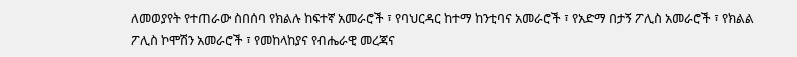ለመወያየት የተጠራው ስበሰባ የክልሉ ከፍተኛ አመራሮች ፣ የባህርዳር ከተማ ከንቲባና አመራሮች ፣ የአድማ በታኝ ፖሊስ አመራሮች ፣ የክልል ፖሊስ ኮሞሽን አመራሮች ፣ የመከላከያና የብሔራዊ መረጃና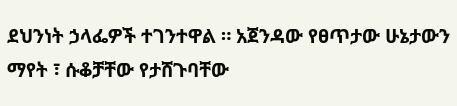ደህንነት ኃላፌዎች ተገንተዋል ። አጀንዳው የፀጥታው ሁኔታውን ማየት ፣ ሱቆቻቸው የታሸጉባቸው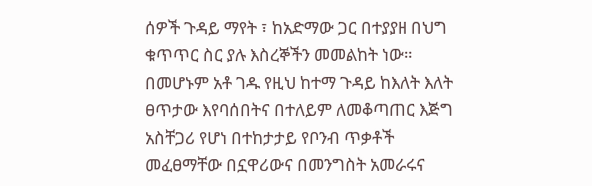ሰዎች ጉዳይ ማየት ፣ ከአድማው ጋር በተያያዘ በህግ ቁጥጥር ስር ያሉ እስረኞችን መመልከት ነው። በመሆኑም አቶ ገዱ የዚህ ከተማ ጉዳይ ከእለት እለት ፀጥታው እየባሰበትና በተለይም ለመቆጣጠር እጅግ አስቸጋሪ የሆነ በተከታታይ የቦንብ ጥቃቶች መፈፀማቸው በኗዋሪውና በመንግስት አመራሩና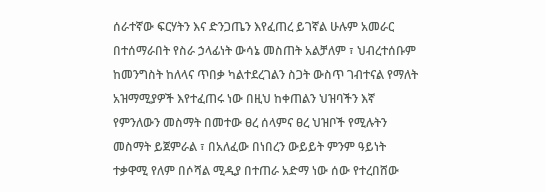ሰራተኛው ፍርሃትን እና ድንጋጤን እየፈጠረ ይገኛል ሁሉም አመራር በተሰማራበት የስራ ኃላፊነት ውሳኔ መስጠት አልቻለም ፣ ህብረተሰቡም ከመንግስት ከለላና ጥበቃ ካልተደረገልን ስጋት ውስጥ ገብተናል የማለት አዝማሚያዎች እየተፈጠሩ ነው በዚህ ከቀጠልን ህዝባችን እኛ የምንለውን መስማት በመተው ፀረ ሰላምና ፀረ ህዝቦች የሚሉትን መስማት ይጀምራል ፣ በአለፈው በነበረን ውይይት ምንም ዓይነት ተቃዋሚ የለም በሶሻል ሚዲያ በተጠራ አድማ ነው ሰው የተረበሸው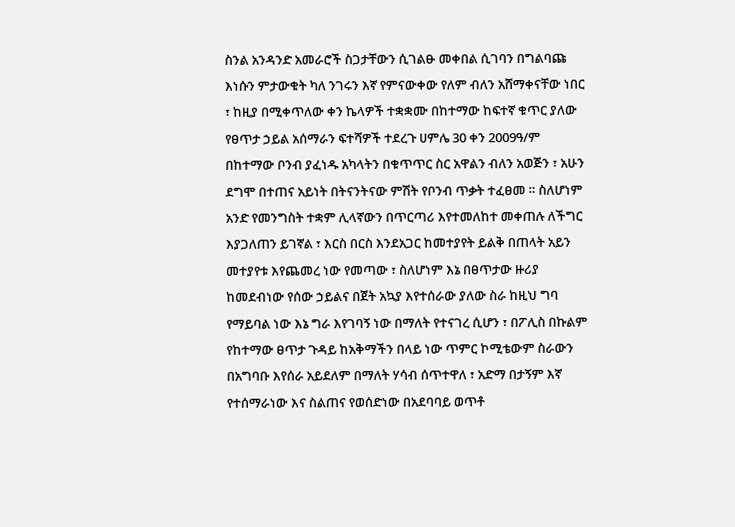ስንል አንዳንድ አመራሮች ስጋታቸውን ሲገልፁ መቀበል ሲገባን በግልባጩ እነሱን ምታውቁት ካለ ንገሩን እኛ የምናውቀው የለም ብለን አሸማቀናቸው ነበር ፣ ከዚያ በሚቀጥለው ቀን ኬላዎች ተቋቋሙ በከተማው ከፍተኛ ቁጥር ያለው የፀጥታ ኃይል አሰማራን ፍተሻዎች ተደረጉ ሀምሌ 30 ቀን 2009ዓ/ም በከተማው ቦንብ ያፈነዱ አካላትን በቁጥጥር ስር አዋልን ብለን አወጅን ፣ አሁን ደግሞ በተጠና አይነት በትናንትናው ምሽት የቦንብ ጥቃት ተፈፀመ ። ስለሆነም አንድ የመንግስት ተቋም ሊላኛውን በጥርጣሪ እየተመለከተ መቀጠሉ ለችግር እያጋለጠን ይገኛል ፣ እርስ በርስ እንደአጋር ከመተያየት ይልቅ በጠላት አይን መተያየቱ እየጨመረ ነው የመጣው ፣ ስለሆነም እኔ በፀጥታው ዙሪያ ከመደብነው የሰው ኃይልና በጀት አኳያ እየተሰራው ያለው ስራ ከዚህ ግባ የማይባል ነው እኔ ግራ እየገባኝ ነው በማለት የተናገረ ሲሆን ፣ በፖሊስ በኩልም የከተማው ፀጥታ ጉዳይ ከአቅማችን በላይ ነው ጥምር ኮሚቴውም ስራውን በአግባቡ እየሰራ አይደለም በማለት ሃሳብ ሰጥተዋለ ፣ አድማ በታኝም እኛ የተሰማራነው እና ስልጠና የወሰድነው በአደባባይ ወጥቶ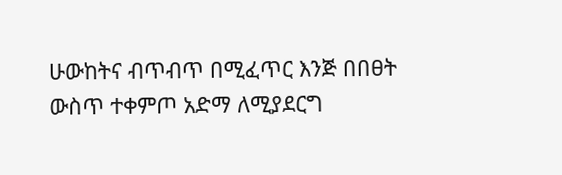ሁውከትና ብጥብጥ በሚፈጥር እንጅ በበፀት ውስጥ ተቀምጦ አድማ ለሚያደርግ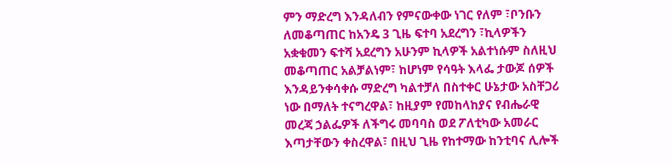ምን ማድረግ እንዳለብን የምናውቀው ነገር የለም ፣ቦንቡን ለመቆጣጠር ከአንዴ 3 ጊዜ ፍተባ አደረግን ፣ኪላዎችን አቋቁመን ፍተሻ አደረግን አሁንም ኪላዎች አልተነሱም ስለዚህ መቆጣጠር አልቻልነም፣ ከሆነም የሳዓት እላፌ ታውጆ ሰዎች እንዳይንቀሳቀሱ ማድረግ ካልተቻለ በስተቀር ሁኔታው አስቸጋሪ ነው በማለት ተናግረዋል፣ ከዚያም የመከላከያና የብሔራዊ መረጃ ኃልፌዎች ለችግሩ መባባስ ወደ ፖለቲካው አመራር እጣታቸውን ቀስረዋል፣ በዚህ ጊዜ የከተማው ከንቲባና ሊሎች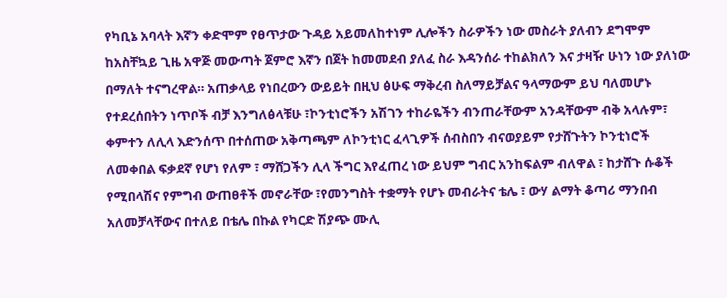የካቢኔ አባላት እኛን ቀድሞም የፀጥታው ጉዳይ አይመለከተነም ሊሎችን ስራዎችን ነው መስራት ያለብን ደግሞም ከአስቸኳይ ጊዜ አዋጅ መውጣት ጀምሮ እኛን በጀት ከመመደብ ያለፈ ስራ እዳንሰራ ተከልክለን እና ታዛዥ ሁነን ነው ያለነው በማለት ተናግረዋል። አጠቃላይ የነበረውን ውይይት በዚህ ፅሁፍ ማቅረብ ስለማይቻልና ዓላማውም ይህ ባለመሆኑ የተደረሰበትን ነጥቦች ብቻ እንግለፅላቹሁ ፣ኮንቲነሮችን አሽገን ተከራዬችን ብንጠራቸውም አንዳቸውም ብቅ አላሉም፣ ቀምተን ለሊላ እድንሰጥ በተሰጠው አቅጣጫም ለኮንቲነር ፈላጊዎች ሰብስበን ብናወያይም የታሸጉትን ኮንቲነሮች ለመቀበል ፍቃደኛ የሆነ የለም ፣ ማሸጋችን ሊላ ችግር እየፈጠረ ነው ይህም ግብር አንከፍልም ብለዋል ፣ ከታሸጉ ሱቆች የሚበላሽና የምግብ ውጠፀቶች መኖራቸው ፣የመንግስት ተቋማት የሆኑ መብራትና ቴሌ ፣ ውሃ ልማት ቆጣሪ ማንበብ አለመቻላቸውና በተለይ በቴሌ በኩል የካርድ ሽያጭ ሙሊ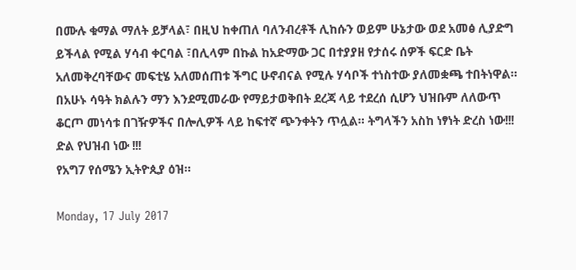በሙሉ ቁማል ማለት ይቻላል፣ በዚህ ከቀጠለ ባለንብረቶች ሊከሱን ወይም ሁኔታው ወደ አመፅ ሊያድግ ይችላል የሚል ሃሳብ ቀርባል ፣በሊላም በኩል ከአድማው ጋር በተያያዘ የታሰሩ ሰዎች ፍርድ ቤት አለመቅረባቸውና መፍቲሄ አለመሰጠቱ ችግር ሁኖብናል የሚሉ ሃሳቦች ተነስተው ያለመቋጫ ተበትነዋል። በአሁኑ ሳዓት ክልሉን ማን እንደሚመራው የማይታወቅበት ደረጃ ላይ ተደረሰ ሲሆን ህዝቡም ለለውጥ ቆርጦ መነሳቱ በገዥዎችና በሎሊዎች ላይ ከፍተኛ ጭንቀትን ጥሏል። ትግላችን አስከ ነፃነት ድረስ ነው!!!
ድል የህዝብ ነው !!!
የአግ7 የሰሜን ኢትዮጲያ ዕዝ።

Monday, 17 July 2017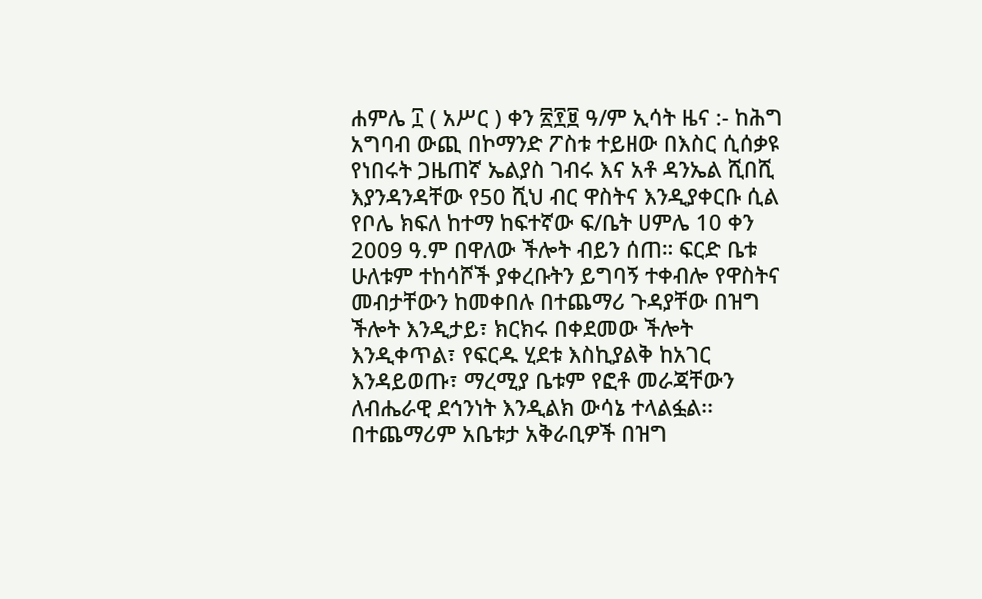ሐምሌ ፲ ( አሥር ) ቀን ፳፻፱ ዓ/ም ኢሳት ዜና :- ከሕግ አግባብ ውጪ በኮማንድ ፖስቱ ተይዘው በእስር ሲሰቃዩ የነበሩት ጋዜጠኛ ኤልያስ ገብሩ እና አቶ ዳንኤል ሺበሺ እያንዳንዳቸው የ50 ሺህ ብር ዋስትና እንዲያቀርቡ ሲል የቦሌ ክፍለ ከተማ ከፍተኛው ፍ/ቤት ሀምሌ 10 ቀን 2009 ዓ.ም በዋለው ችሎት ብይን ሰጠ። ፍርድ ቤቱ ሁለቱም ተከሳሾች ያቀረቡትን ይግባኝ ተቀብሎ የዋስትና መብታቸውን ከመቀበሉ በተጨማሪ ጉዳያቸው በዝግ ችሎት እንዲታይ፣ ክርክሩ በቀደመው ችሎት እንዲቀጥል፣ የፍርዱ ሂደቱ እስኪያልቅ ከአገር እንዳይወጡ፣ ማረሚያ ቤቱም የፎቶ መራጃቸውን ለብሔራዊ ደኅንነት እንዲልክ ውሳኔ ተላልፏል፡፡ በተጨማሪም አቤቱታ አቅራቢዎች በዝግ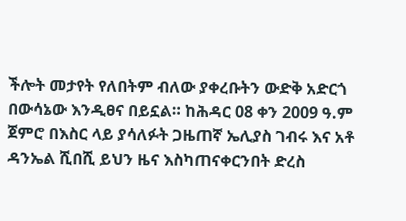ችሎት መታየት የለበትም ብለው ያቀረቡትን ውድቅ አድርጎ በውሳኔው እንዲፀና በይኗል። ከሕዳር 08 ቀን 2009 ዓ.ም ጀምሮ በእስር ላይ ያሳለፉት ጋዜጠኛ ኤሊያስ ገብሩ እና አቶ ዳንኤል ሺበሺ ይህን ዜና እስካጠናቀርንበት ድረስ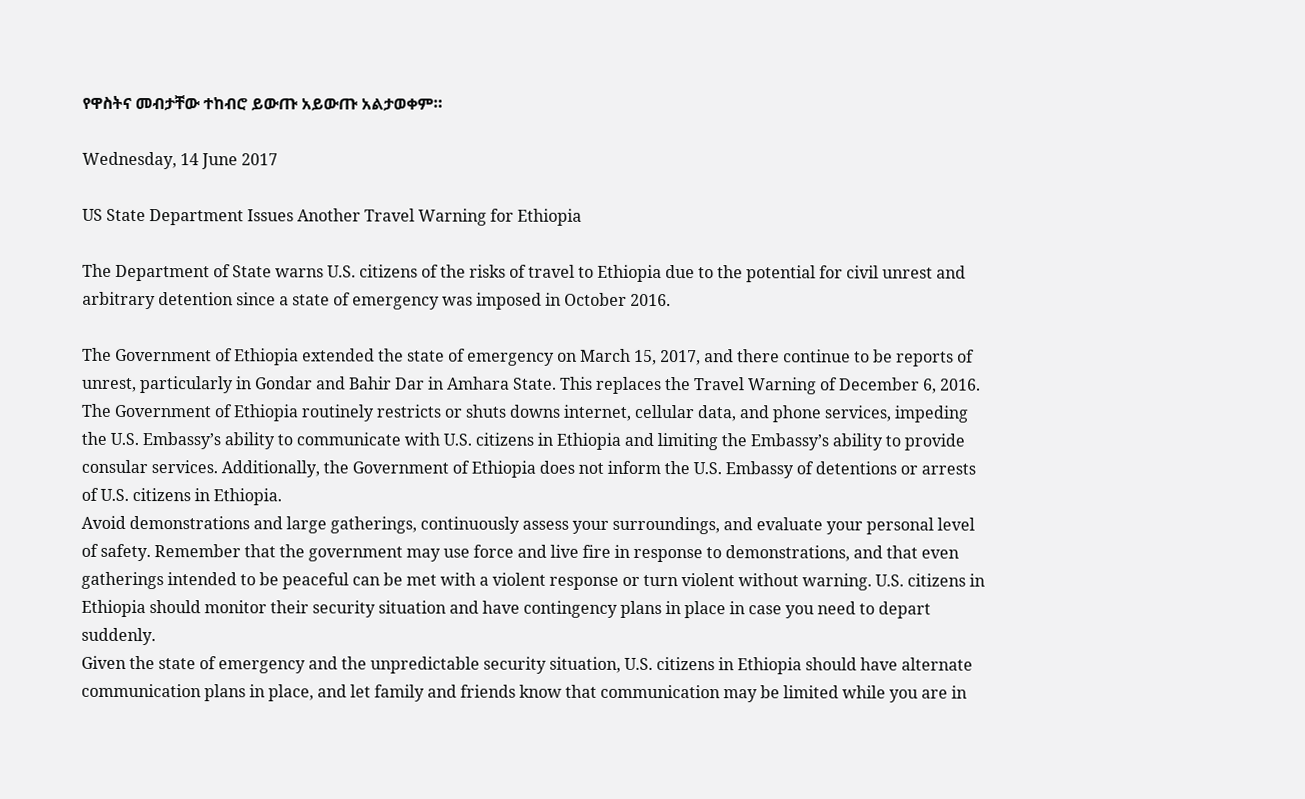የዋስትና መብታቸው ተከብሮ ይውጡ አይውጡ አልታወቀም።

Wednesday, 14 June 2017

US State Department Issues Another Travel Warning for Ethiopia

The Department of State warns U.S. citizens of the risks of travel to Ethiopia due to the potential for civil unrest and arbitrary detention since a state of emergency was imposed in October 2016.

The Government of Ethiopia extended the state of emergency on March 15, 2017, and there continue to be reports of unrest, particularly in Gondar and Bahir Dar in Amhara State. This replaces the Travel Warning of December 6, 2016.
The Government of Ethiopia routinely restricts or shuts downs internet, cellular data, and phone services, impeding the U.S. Embassy’s ability to communicate with U.S. citizens in Ethiopia and limiting the Embassy’s ability to provide consular services. Additionally, the Government of Ethiopia does not inform the U.S. Embassy of detentions or arrests of U.S. citizens in Ethiopia.
Avoid demonstrations and large gatherings, continuously assess your surroundings, and evaluate your personal level of safety. Remember that the government may use force and live fire in response to demonstrations, and that even gatherings intended to be peaceful can be met with a violent response or turn violent without warning. U.S. citizens in Ethiopia should monitor their security situation and have contingency plans in place in case you need to depart suddenly.
Given the state of emergency and the unpredictable security situation, U.S. citizens in Ethiopia should have alternate communication plans in place, and let family and friends know that communication may be limited while you are in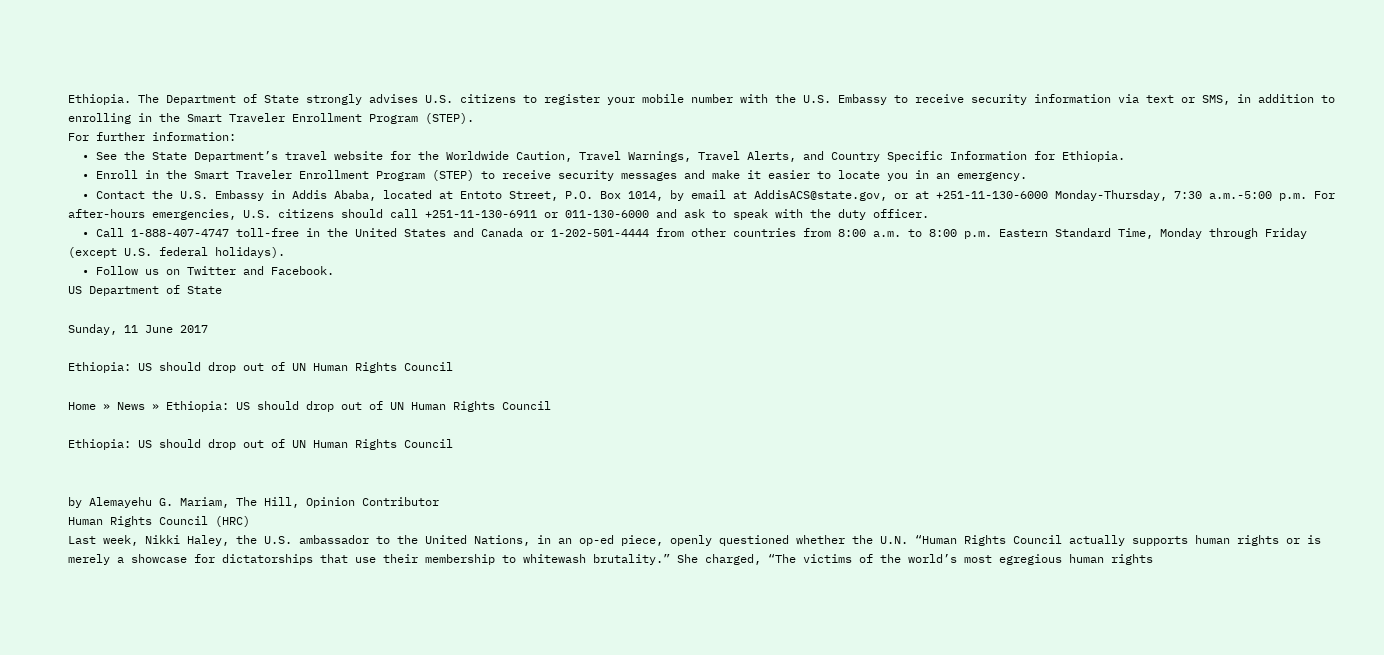Ethiopia. The Department of State strongly advises U.S. citizens to register your mobile number with the U.S. Embassy to receive security information via text or SMS, in addition to enrolling in the Smart Traveler Enrollment Program (STEP).
For further information:
  • See the State Department’s travel website for the Worldwide Caution, Travel Warnings, Travel Alerts, and Country Specific Information for Ethiopia.
  • Enroll in the Smart Traveler Enrollment Program (STEP) to receive security messages and make it easier to locate you in an emergency.
  • Contact the U.S. Embassy in Addis Ababa, located at Entoto Street, P.O. Box 1014, by email at AddisACS@state.gov, or at +251-11-130-6000 Monday-Thursday, 7:30 a.m.-5:00 p.m. For after-hours emergencies, U.S. citizens should call +251-11-130-6911 or 011-130-6000 and ask to speak with the duty officer.
  • Call 1-888-407-4747 toll-free in the United States and Canada or 1-202-501-4444 from other countries from 8:00 a.m. to 8:00 p.m. Eastern Standard Time, Monday through Friday (except U.S. federal holidays).
  • Follow us on Twitter and Facebook.
US Department of State

Sunday, 11 June 2017

Ethiopia: US should drop out of UN Human Rights Council

Home » News » Ethiopia: US should drop out of UN Human Rights Council

Ethiopia: US should drop out of UN Human Rights Council


by Alemayehu G. Mariam, The Hill, Opinion Contributor
Human Rights Council (HRC)
Last week, Nikki Haley, the U.S. ambassador to the United Nations, in an op-ed piece, openly questioned whether the U.N. “Human Rights Council actually supports human rights or is merely a showcase for dictatorships that use their membership to whitewash brutality.” She charged, “The victims of the world’s most egregious human rights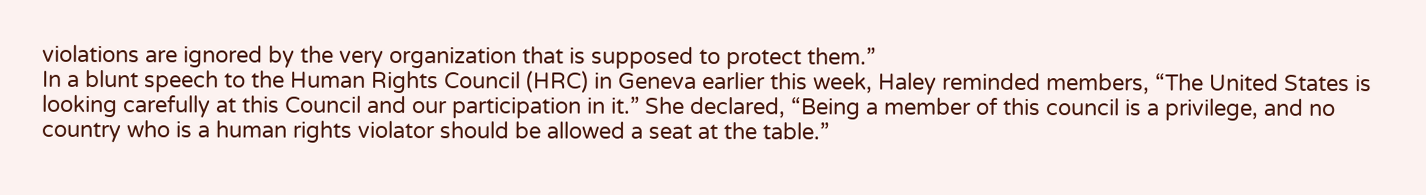violations are ignored by the very organization that is supposed to protect them.”
In a blunt speech to the Human Rights Council (HRC) in Geneva earlier this week, Haley reminded members, “The United States is looking carefully at this Council and our participation in it.” She declared, “Being a member of this council is a privilege, and no country who is a human rights violator should be allowed a seat at the table.”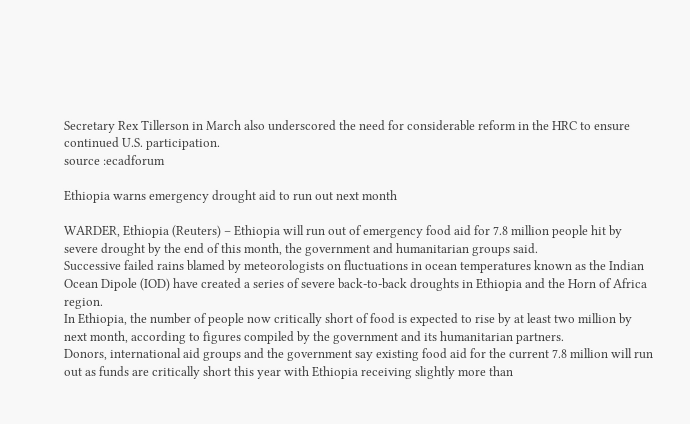Secretary Rex Tillerson in March also underscored the need for considerable reform in the HRC to ensure continued U.S. participation.
source :ecadforum

Ethiopia warns emergency drought aid to run out next month

WARDER, Ethiopia (Reuters) – Ethiopia will run out of emergency food aid for 7.8 million people hit by severe drought by the end of this month, the government and humanitarian groups said.
Successive failed rains blamed by meteorologists on fluctuations in ocean temperatures known as the Indian Ocean Dipole (IOD) have created a series of severe back-to-back droughts in Ethiopia and the Horn of Africa region.
In Ethiopia, the number of people now critically short of food is expected to rise by at least two million by next month, according to figures compiled by the government and its humanitarian partners.
Donors, international aid groups and the government say existing food aid for the current 7.8 million will run out as funds are critically short this year with Ethiopia receiving slightly more than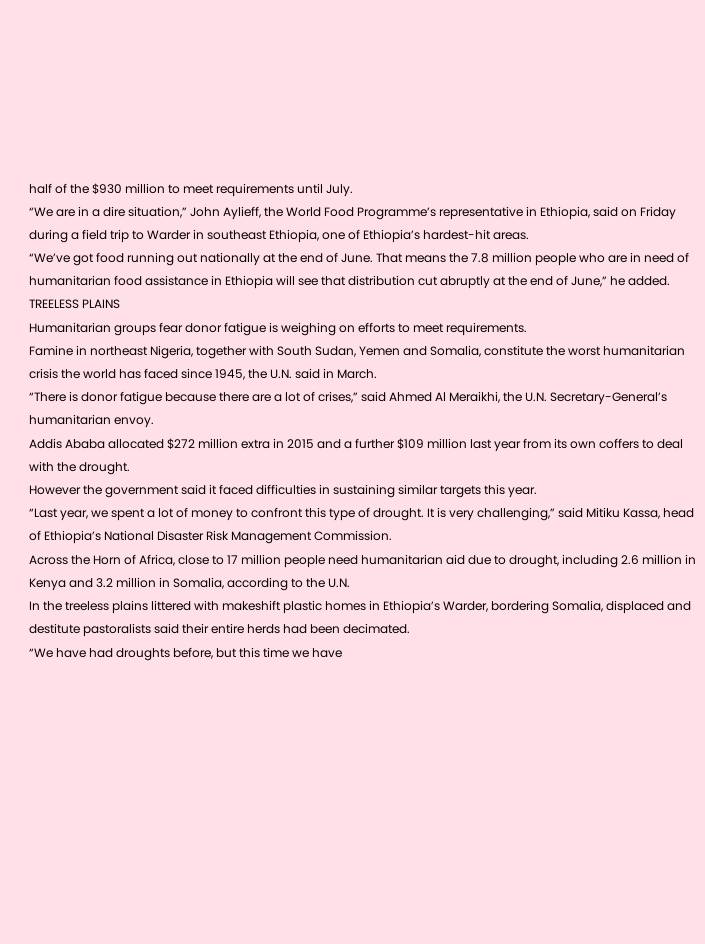half of the $930 million to meet requirements until July.
“We are in a dire situation,” John Aylieff, the World Food Programme’s representative in Ethiopia, said on Friday during a field trip to Warder in southeast Ethiopia, one of Ethiopia’s hardest-hit areas.
“We’ve got food running out nationally at the end of June. That means the 7.8 million people who are in need of humanitarian food assistance in Ethiopia will see that distribution cut abruptly at the end of June,” he added.
TREELESS PLAINS
Humanitarian groups fear donor fatigue is weighing on efforts to meet requirements.
Famine in northeast Nigeria, together with South Sudan, Yemen and Somalia, constitute the worst humanitarian crisis the world has faced since 1945, the U.N. said in March.
“There is donor fatigue because there are a lot of crises,” said Ahmed Al Meraikhi, the U.N. Secretary-General’s humanitarian envoy.
Addis Ababa allocated $272 million extra in 2015 and a further $109 million last year from its own coffers to deal with the drought.
However the government said it faced difficulties in sustaining similar targets this year.
“Last year, we spent a lot of money to confront this type of drought. It is very challenging,” said Mitiku Kassa, head of Ethiopia’s National Disaster Risk Management Commission.
Across the Horn of Africa, close to 17 million people need humanitarian aid due to drought, including 2.6 million in Kenya and 3.2 million in Somalia, according to the U.N.
In the treeless plains littered with makeshift plastic homes in Ethiopia’s Warder, bordering Somalia, displaced and destitute pastoralists said their entire herds had been decimated.
“We have had droughts before, but this time we have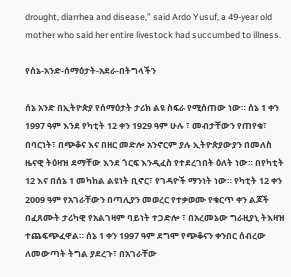drought, diarrhea and disease,” said Ardo Yusuf, a 49-year old mother who said her entire livestock had succumbed to illness.

የሰኔ-አንድ-ሰማዕታት-አደራ-በትግላችን

ሰኔ አንድ በኢትዮጵያ የሰማዕታት ታሪክ ልዩ ስፍራ የሚሰጠው ነው። ሰኔ 1 ቀን 1997 ዓም እንደ የካቲት 12 ቀን 1929 ዓም ሁሉ ፣ መብታቸውን የጠየቁ፣ በባርነት፣ በጭቆና እና በዘር መድሎ አንኖርም ያሉ ኢትዮጵያውያን በመለስ ዜናዊ ትዕዛዝ ደማቸው እንደ ጎርፍ እንዲፈስ የተደረገበት ዕለት ነው። በየካቲት 12 እና በሰኔ 1 መካከል ልዩነት ቢኖር፣ የገዳዮች ማንነት ነው። የካቲት 12 ቀን 2009 ዓም የአገራቸውን በጣሊያን መወረር የተቃወሙ የቁርጥ ቀን ልጆች በፈጸሙት ታሪካዊ የአልገዛም ባይነት ተጋድሎ ፣ በአረመኔው ግራዚያኒ ትእዛዝ ተጨፍጭፈዋል። ሰኔ 1 ቀን 1997 ዓም ደግሞ የጭቆናን ቀንበር ሰብረው ለመውጣት ትግል ያደረጉ፣ በአገራቸው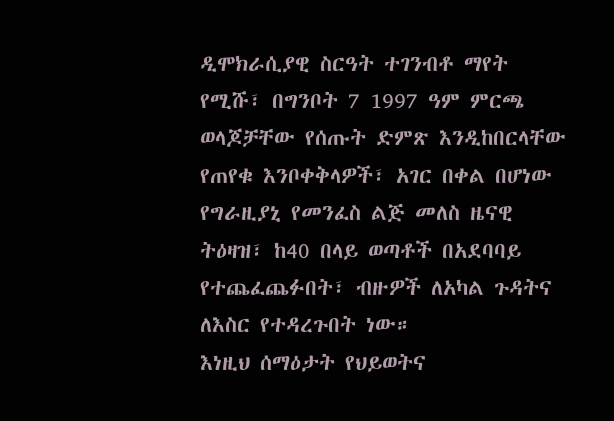ዲሞክራሲያዊ ስርዓት ተገንብቶ ማየት የሚሹ፣ በግንቦት 7 1997 ዓም ምርጫ ወላጆቻቸው የሰጡት ድምጽ እንዲከበርላቸው የጠየቁ እንቦቀቅላዎች፣ አገር በቀል በሆነው የግራዚያኒ የመንፈስ ልጅ መለስ ዜናዊ ትዕዛዝ፣ ከ40 በላይ ወጣቶች በአደባባይ የተጨፈጨፉበት፣ ብዙዎች ለአካል ጉዳትና ለእስር የተዳረጉበት ነው።
እነዚህ ሰማዕታት የህይወትና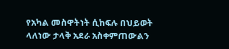የአካል መስዋትነት ሲከፍሉ በህይወት ላለነው ታላቅ አደራ አስቀምጠውልን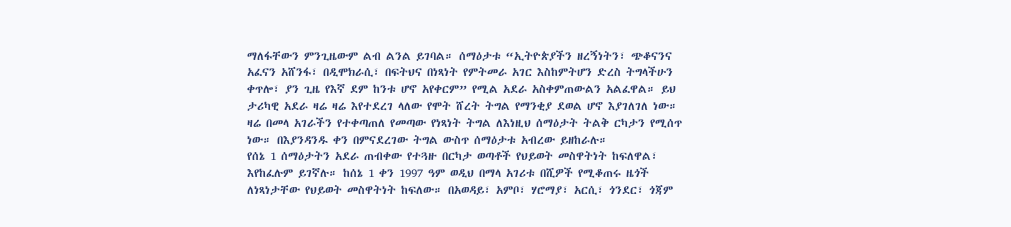ማለፋቸውን ምንጊዜውም ልብ ልንል ይገባል። ሰማዕታቱ “ኢትዮጵያችን ዘረኝነትን፣ ጭቆናንና አፈናን አሸንፋ፣ በዲሞክራሲ፣ በፍትህና በነጻነት የምትመራ አገር እስከምትሆን ድረስ ትግላችሁን ቀጥሎ፣ ያን ጊዜ የእኛ ደም ከንቱ ሆኖ አየቀርም” የሚል አደራ አስቀምጠውልን አልፈዋል። ይህ ታሪካዊ አደራ ዛሬ ዛሬ እየተደረገ ላለው የሞት ሸረት ትግል የማንቂያ ደወል ሆኖ እያገለገለ ነው። ዛሬ በመላ አገራችን የተቀጣጠለ የመጣው የነጻነት ትግል ለእነዚህ ሰማዕታት ትልቅ ርካታን የሚሰጥ ነው። በእያንዳንዱ ቀን በምናደረገው ትግል ውስጥ ሰማዕታቱ አብረው ይዘከራሉ።
የሰኔ 1 ሰማዕታትን አደራ ጠብቀው የተጓዙ በርካታ ወጣቶች የህይወት መስዋትነት ከፍለዋል፣ እየከፈሉም ይገኛሉ። ከሰኔ 1 ቀን 1997 ዓም ወዲህ በማላ አገሪቱ በሺዎች የሚቆጠሩ ዜጎች ለነጻነታቸው የህይወት መስዋትነት ከፍለው። በአወዳይ፣ አምቦ፣ ሃሮማያ፣ አርሲ፣ ጎንደር፣ ጎጃም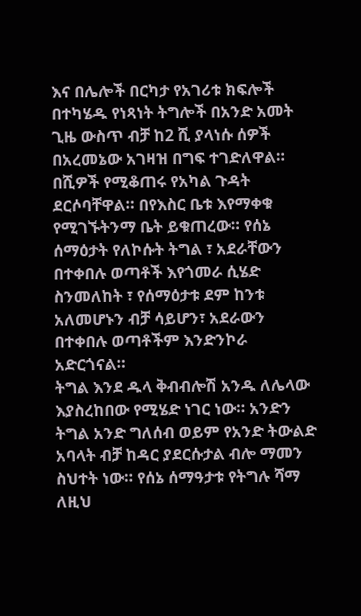እና በሌሎች በርካታ የአገሪቱ ክፍሎች በተካሄዱ የነጻነት ትግሎች በአንድ አመት ጊዜ ውስጥ ብቻ ከ2 ሺ ያላነሱ ሰዎች በአረመኔው አገዛዝ በግፍ ተገድለዋል። በሺዎች የሚቆጠሩ የአካል ጉዳት ደርሶባቸዋል። በየእስር ቤቱ እየማቀቁ የሚገኙትንማ ቤት ይቁጠረው። የሰኔ ሰማዕታት የለኮሱት ትግል ፣ አደራቸውን በተቀበሉ ወጣቶች እየጎመራ ሲሄድ ስንመለከት ፣ የሰማዕታቱ ደም ከንቱ አለመሆኑን ብቻ ሳይሆን፣ አደራውን በተቀበሉ ወጣቶችም እንድንኮራ አድርጎናል።
ትግል እንደ ዱላ ቅብብሎሽ አንዱ ለሌላው እያስረከበው የሚሄድ ነገር ነው። አንድን ትግል አንድ ግለሰብ ወይም የአንድ ትውልድ አባላት ብቻ ከዳር ያደርሱታል ብሎ ማመን ስህተት ነው። የሰኔ ሰማዓታቱ የትግሉ ሻማ ለዚህ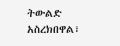ትውልድ አስረክበዋል፣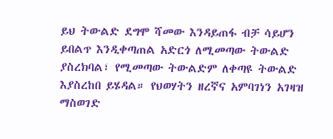ይህ ትውልድ ደግሞ ሻመው እንዳይጠፋ ብቻ ሳይሆን ይበልጥ እንዲቀጣጠል አድርጎ ለሚመጣው ትውልድ ያስረክባል፣ የሚመጣው ትውልድም ለቀጣዩ ትውልድ እያስረከበ ይሄዳል። የህወሃትን ዘረኛና አምባገነን አገዛዝ ማስወገድ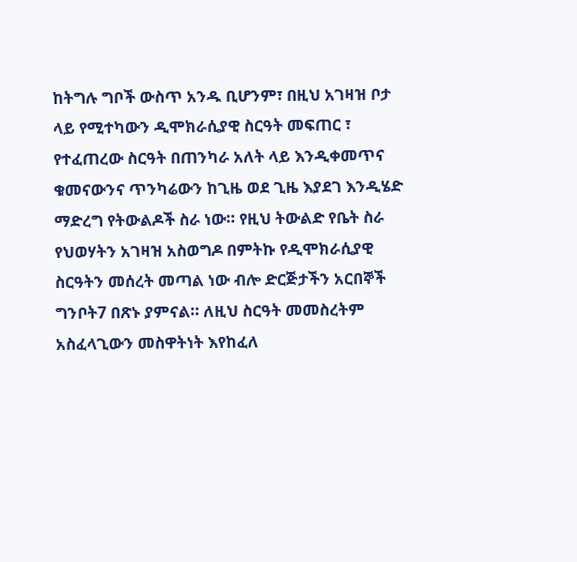ከትግሉ ግቦች ውስጥ አንዱ ቢሆንም፣ በዚህ አገዛዝ ቦታ ላይ የሚተካውን ዲሞክራሲያዊ ስርዓት መፍጠር ፣ የተፈጠረው ስርዓት በጠንካራ አለት ላይ እንዲቀመጥና ቁመናውንና ጥንካሬውን ከጊዜ ወደ ጊዜ እያደገ እንዲሄድ ማድረግ የትውልዶች ስራ ነው። የዚህ ትውልድ የቤት ስራ የህወሃትን አገዛዝ አስወግዶ በምትኩ የዲሞክራሲያዊ ስርዓትን መሰረት መጣል ነው ብሎ ድርጅታችን አርበኞች ግንቦት7 በጽኑ ያምናል። ለዚህ ስርዓት መመስረትም አስፈላጊውን መስዋትነት እየከፈለ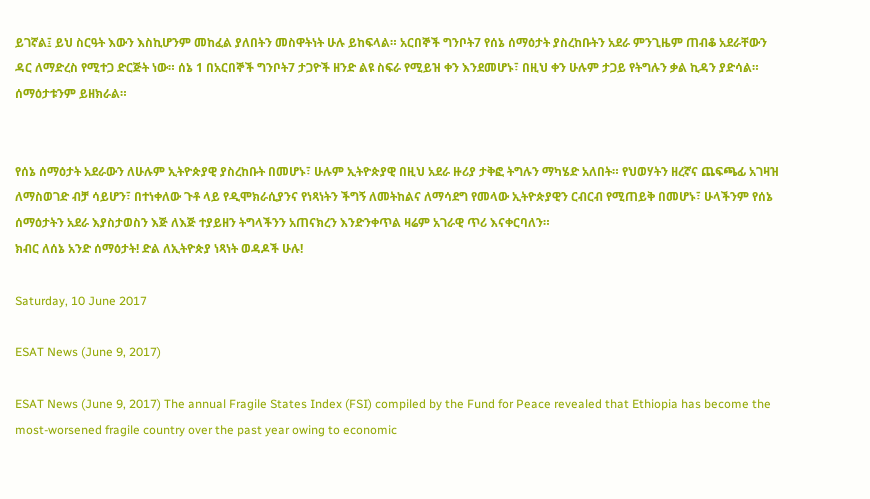ይገኛል፤ ይህ ስርዓት እውን እስኪሆንም መከፈል ያለበትን መስዋትነት ሁሉ ይከፍላል። አርበኞች ግንቦት7 የሰኔ ሰማዕታት ያስረከቡትን አደራ ምንጊዜም ጠብቆ አደራቸውን ዳር ለማድረስ የሚተጋ ድርጅት ነው። ሰኔ 1 በአርበኞች ግንቦት7 ታጋዮች ዘንድ ልዩ ስፍራ የሚይዝ ቀን እንደመሆኑ፣ በዚህ ቀን ሁሉም ታጋይ የትግሉን ቃል ኪዳን ያድሳል። ሰማዕታቱንም ይዘክራል።


የሰኔ ሰማዕታት አደራውን ለሁሉም ኢትዮጵያዊ ያስረከቡት በመሆኑ፣ ሁሉም ኢትዮጵያዊ በዚህ አደራ ዙሪያ ታቅፎ ትግሉን ማካሄድ አለበት። የህወሃትን ዘረኛና ጨፍጫፊ አገዛዝ ለማስወገድ ብቻ ሳይሆን፣ በተነቀለው ጉቶ ላይ የዲሞክራሲያንና የነጻነትን ችግኝ ለመትከልና ለማሳደግ የመላው ኢትዮጵያዊን ርብርብ የሚጠይቅ በመሆኑ፣ ሁላችንም የሰኔ ሰማዕታትን አደራ እያስታወስን እጅ ለእጅ ተያይዘን ትግላችንን አጠናክረን እንድንቀጥል ዛሬም አገራዊ ጥሪ እናቀርባለን።
ክብር ለሰኔ አንድ ሰማዕታት! ድል ለኢትዮጵያ ነጻነት ወዳዶች ሁሉ!

Saturday, 10 June 2017

ESAT News (June 9, 2017)

ESAT News (June 9, 2017) The annual Fragile States Index (FSI) compiled by the Fund for Peace revealed that Ethiopia has become the most-worsened fragile country over the past year owing to economic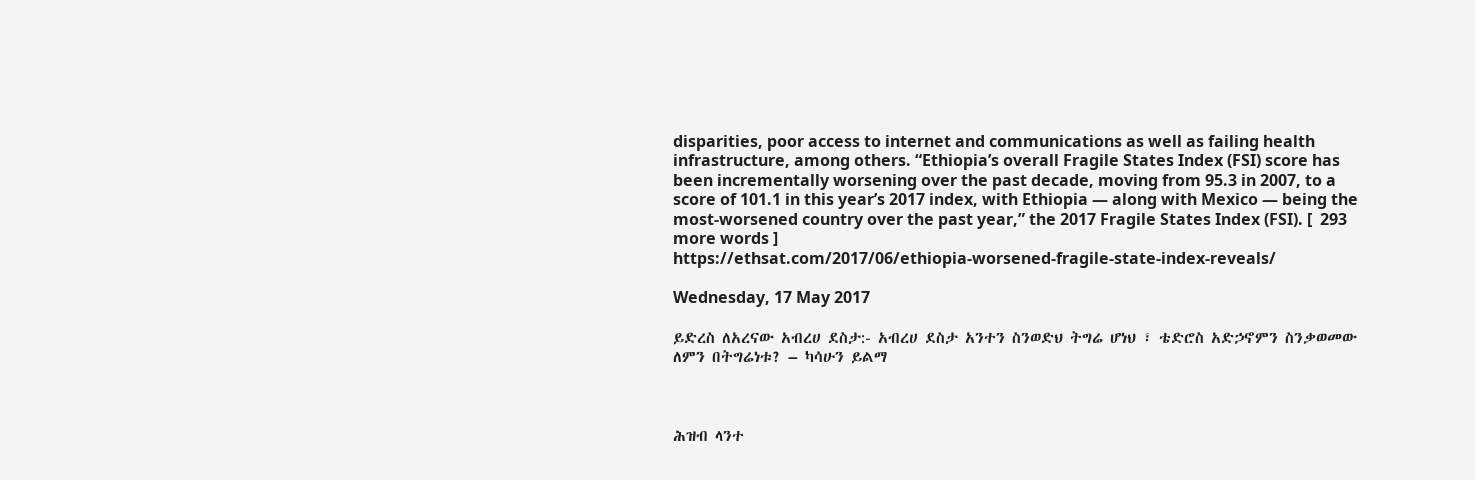disparities, poor access to internet and communications as well as failing health infrastructure, among others. “Ethiopia’s overall Fragile States Index (FSI) score has been incrementally worsening over the past decade, moving from 95.3 in 2007, to a score of 101.1 in this year’s 2017 index, with Ethiopia — along with Mexico — being the most-worsened country over the past year,” the 2017 Fragile States Index (FSI). [  293 more words ]
https://ethsat.com/2017/06/ethiopia-worsened-fragile-state-index-reveals/

Wednesday, 17 May 2017

ይድረስ ለአረናው አብረሀ ደስታ:- አብረሀ ደስታ አንተን ስንወድህ ትግሬ ሆነህ ፣ ቴድሮስ አድኃኖምን ስንቃወመው ለምን በትግሬነቱ? – ካሳሁን ይልማ



ሕዝብ ላንተ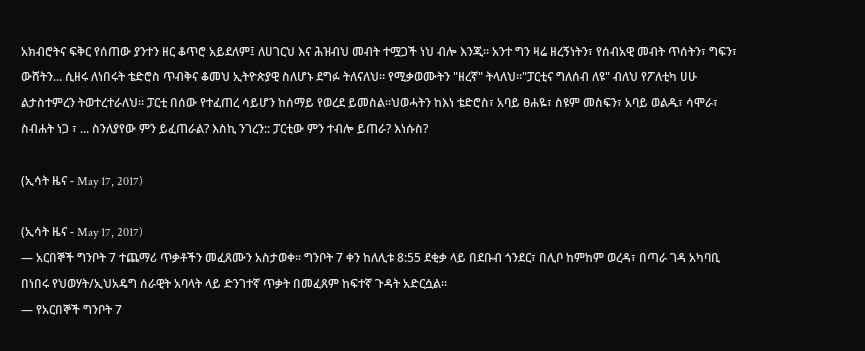አክብሮትና ፍቅር የሰጠው ያንተን ዘር ቆጥሮ አይደለም፤ ለሀገርህ እና ሕዝብህ መብት ተሟጋች ነህ ብሎ እንጂ። አንተ ግን ዛሬ ዘረኝነትን፣ የሰብአዊ መብት ጥሰትን፣ ግፍን፣ ውሸትን... ሲዘሩ ለነበሩት ቴድሮስ ጥብቅና ቆመህ ኢትዮጵያዊ ስለሆኑ ደግፉ ትለናለህ። የሚቃወሙትን "ዘረኛ" ትላለህ።"ፓርቲና ግለሰብ ለዩ" ብለህ የፖለቲካ ሀሁ ልታስተምረን ትወተረተራለህ። ፓርቲ በሰው የተፈጠረ ሳይሆን ከሰማይ የወረደ ይመስል።ህወሓትን ከእነ ቴድሮስ፣ አባይ ፀሐዬ፣ ስዩም መስፍን፣ አባይ ወልዱ፣ ሳሞራ፣ ስብሐት ነጋ ፣ ... ስንለያየው ምን ይፈጠራል? እስኪ ንገረን:: ፓርቲው ምን ተብሎ ይጠራ? እነሱስ?

(ኢሳት ዜና - May 17, 2017)

(ኢሳት ዜና - May 17, 2017)
— አርበኞች ግንቦት 7 ተጨማሪ ጥቃቶችን መፈጸሙን አስታወቀ። ግንቦት 7 ቀን ከለሊቱ 8:55 ደቂቃ ላይ በደቡብ ጎንደር፣ በሊቦ ከምከም ወረዳ፣ በጣራ ገዳ አካባቢ በነበሩ የህወሃት/ኢህአዴግ ሰራዊት አባላት ላይ ድንገተኛ ጥቃት በመፈጸም ከፍተኛ ጉዳት አድርሷል።
— የአርበኞች ግንቦት 7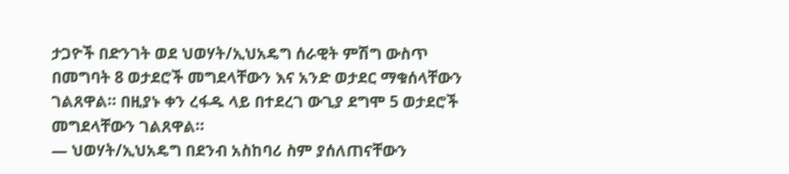ታጋዮች በድንገት ወደ ህወሃት/ኢህአዴግ ሰራዊት ምሽግ ውስጥ በመግባት 8 ወታደሮች መግደላቸውን እና አንድ ወታደር ማቁሰላቸውን ገልጸዋል። በዚያኑ ቀን ረፋዱ ላይ በተደረገ ውጊያ ደግሞ 5 ወታደሮች መግደላቸውን ገልጸዋል።
— ህወሃት/ኢህአዴግ በደንብ አስከባሪ ስም ያሰለጠናቸውን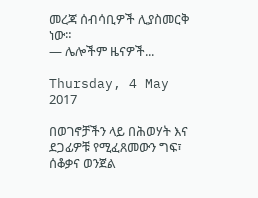መረጃ ሰብሳቢዎች ሊያስመርቅ ነው።
— ሌሎችም ዜናዎች...

Thursday, 4 May 2017

በወገኖቻችን ላይ በሕወሃት እና ደጋፊዎቹ የሚፈጸመውን ግፍ፣ ሰቆቃና ወንጀል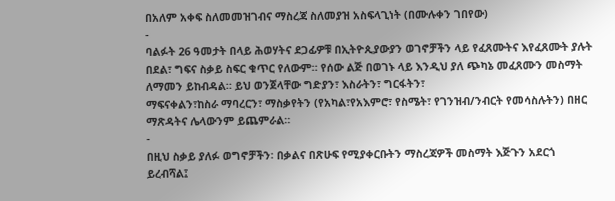በአለም አቀፍ ስለመመዝገብና ማስረጃ ስለመያዝ አስፍላጊነት (በሙሉቀን ገበየው)
-
ባልፉት 26 ዓመታት በላይ ሕወሃትና ደጋፊዎቹ በኢትዮጲያውያን ወገኖቻችን ላይ የፈጸሙትና እየፈጸሙት ያሉት በደል፣ ግፍና ስቃይ ስፍር ቁጥር የለውም። የሰው ልጅ በወገኑ ላይ እንዲህ ያለ ጭካኔ መፈጸሙን መስማት ለማመን ይከብዳል። ይህ ወንጀላቸው ግድያን፣ እስራትን፣ ግርፋትን፣
ማፍናቀልን፣ከስራ ማባረርን፣ ማስቃየትን (የአካል፣የአእምሮ፣ የስሜት፣ የገንዝብ/ንብርት የመሳስሉትን) በዘር ማጽዳትና ሌላውንም ይጨምራል።
-
በዚህ ስቃይ ያለፉ ወግኖቻችን፡ በቃልና በጽሁፍ የሚያቀርቡትን ማስረጃዎች መስማት እጅጉን አደርጎ ይረብሻል፤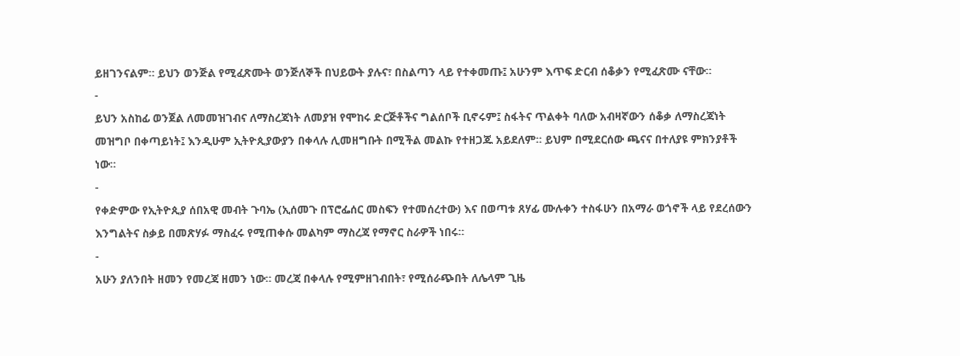ይዘገንናልም። ይህን ወንጅል የሚፈጽሙት ወንጅለኞች በህይውት ያሉና፣ በስልጣን ላይ የተቀመጡ፤ አሁንም እጥፍ ድርብ ሰቆቃን የሚፈጽሙ ናቸው።
-
ይህን አስከፊ ወንጀል ለመመዝገብና ለማስረጃነት ለመያዝ የሞከሩ ድርጅቶችና ግልሰቦች ቢኖሩም፤ ስፋትና ጥልቀት ባለው አብዛኛውን ሰቆቃ ለማስረጃነት መዝግቦ በቀጣይነት፤ እንዲሁም ኢትዮጲያውያን በቀላሉ ሊመዘግቡት በሚችል መልኩ የተዘጋጁ አይደለም። ይህም በሚደርሰው ጫናና በተለያዩ ምክንያቶች ነው።
-
የቀድምው የኢትዮጲያ ሰበአዊ መብት ጉባኤ (ኢሰመጉ በፕሮፌሰር መስፍን የተመሰረተው) እና በወጣቱ ጸሃፊ ሙሉቀን ተስፋሁን በአማራ ወጎኖች ላይ የደረሰውን እንግልትና ስቃይ በመጽሃፉ ማስፈሩ የሚጠቀሱ መልካም ማስረጃ የማኖር ስራዎች ነበሩ።
-
አሁን ያለንበት ዘመን የመረጃ ዘመን ነው። መረጃ በቀላሉ የሚምዘገብበት፣ የሚሰራጭበት ለሌላም ጊዜ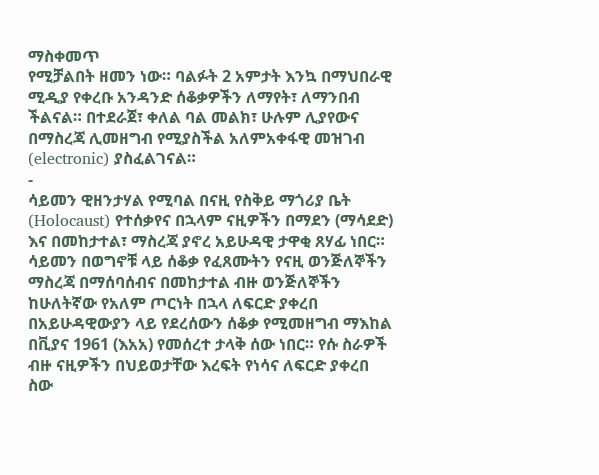ማስቀመጥ
የሚቻልበት ዘመን ነው። ባልፉት 2 አምታት እንኳ በማህበራዊ ሚዲያ የቀረቡ አንዳንድ ሰቆቃዎችን ለማየት፣ ለማንበብ ችልናል። በተደራጀ፣ ቀለል ባል መልክ፣ ሁሉም ሊያየውና በማስረጃ ሊመዘግብ የሚያስችል አለምአቀፋዊ መዝገብ (electronic) ያስፈልገናል።
-
ሳይመን ዊዘንታሃል የሚባል በናዚ የስቅይ ማጎሪያ ቤት (Holocaust) የተሰቃየና በኋላም ናዚዎችን በማደን (ማሳደድ) እና በመከታተል፣ ማስረጃ ያኖረ አይሁዳዊ ታዋቂ ጸሃፊ ነበር። ሳይመን በወግኖቹ ላይ ሰቆቃ የፈጸሙትን የናዚ ወንጅለኞችን ማስረጃ በማሰባሰብና በመከታተል ብዙ ወንጅለኞችን ከሁለትኛው የአለም ጦርነት በኋላ ለፍርድ ያቀረበ በአይሁዳዊውያን ላይ የደረሰውን ሰቆቃ የሚመዘግብ ማእከል በቪያና 1961 (እአአ) የመሰረተ ታላቅ ሰው ነበር። የሱ ስራዎች ብዙ ናዚዎችን በህይወታቸው እረፍት የነሳና ለፍርድ ያቀረበ ስው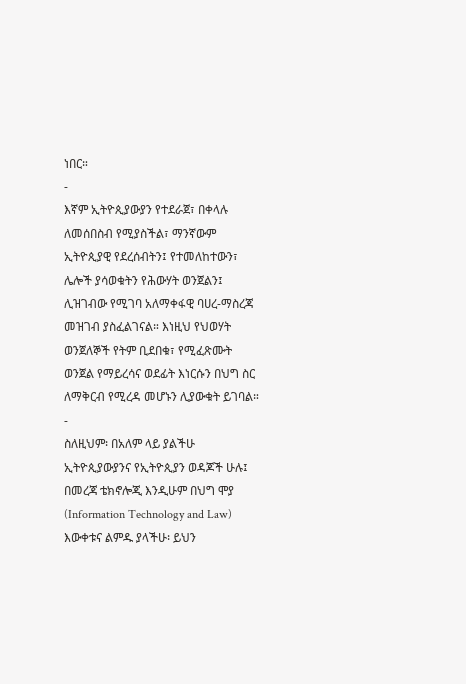ነበር።
-
እኛም ኢትዮጲያውያን የተደራጀ፣ በቀላሉ ለመሰበስብ የሚያስችል፣ ማንኛውም ኢትዮጲያዊ የደረሰብትን፤ የተመለከተውን፣ ሌሎች ያሳወቁትን የሕውሃት ወንጀልን፤
ሊዝገብው የሚገባ አለማቀፋዊ ባሀረ-ማስረጃ መዝገብ ያስፈልገናል። እነዚህ የህወሃት ወንጀለኞች የትም ቢደበቁ፣ የሚፈጽሙት ወንጀል የማይረሳና ወደፊት እነርሱን በህግ ስር ለማቅርብ የሚረዳ መሆኑን ሊያውቁት ይገባል።
-
ስለዚህም፡ በአለም ላይ ያልችሁ ኢትዮጲያውያንና የኢትዮጲያን ወዳጆች ሁሉ፤ በመረጃ ቴክኖሎጂ እንዲሁም በህግ ሞያ (Information Technology and Law) እውቀቱና ልምዱ ያላችሁ፡ ይህን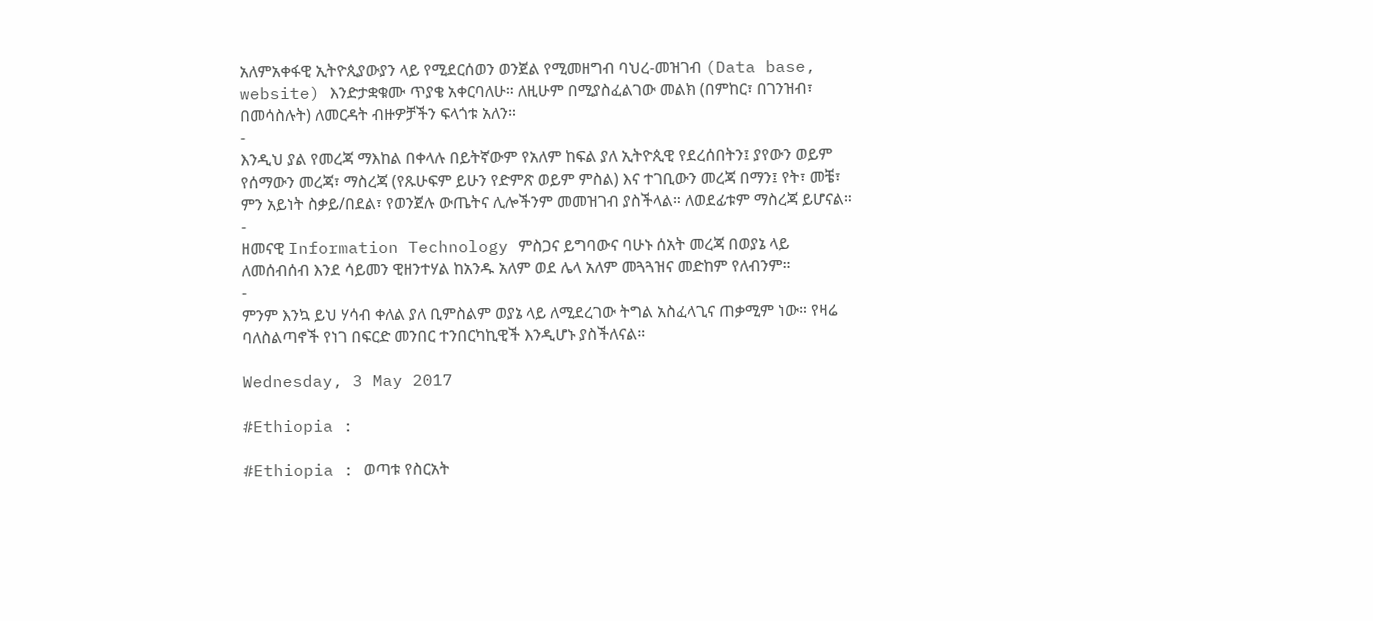አለምአቀፋዊ ኢትዮጲያውያን ላይ የሚደርሰወን ወንጀል የሚመዘግብ ባህረ-መዝገብ (Data base, website) እንድታቋቁሙ ጥያቄ አቀርባለሁ። ለዚሁም በሚያስፈልገው መልክ (በምከር፣ በገንዝብ፣ በመሳስሉት) ለመርዳት ብዙዎቻችን ፍላጎቱ አለን።
-
እንዲህ ያል የመረጃ ማእከል በቀላሉ በይትኛውም የአለም ከፍል ያለ ኢትዮጲዊ የደረሰበትን፤ ያየውን ወይም የሰማውን መረጃ፣ ማስረጃ (የጹሁፍም ይሁን የድምጽ ወይም ምስል) እና ተገቢውን መረጃ በማን፤ የት፣ መቼ፣ ምን አይነት ስቃይ/በደል፣ የወንጀሉ ውጤትና ሊሎችንም መመዝገብ ያስችላል። ለወደፊቱም ማስረጃ ይሆናል።
-
ዘመናዊ Information Technology ምስጋና ይግባውና ባሁኑ ሰአት መረጃ በወያኔ ላይ ለመሰብሰብ እንደ ሳይመን ዊዘንተሃል ከአንዱ አለም ወደ ሌላ አለም መጓጓዝና መድከም የለብንም።
-
ምንም እንኳ ይህ ሃሳብ ቀለል ያለ ቢምስልም ወያኔ ላይ ለሚደረገው ትግል አስፈላጊና ጠቃሚም ነው። የዛሬ ባለስልጣኖች የነገ በፍርድ መንበር ተንበርካኪዊች እንዲሆኑ ያስችለናል።

Wednesday, 3 May 2017

#Ethiopia :

#Ethiopia : ወጣቱ የስርአት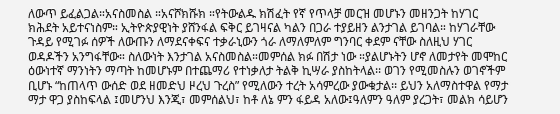ለውጥ ይፈልጋል።አናስመስል ።አናሾክሹክ ።የትውልዱ ክሽፈት የኛ የጥላቻ መርዝ መሆኑን መዘንጋት ከሃገር ክሕደት አይተናነስም። ኢትዮጵያዊነት ያሸንፋል ፍቅር ይገዛናል ካልን በጋራ ተያይዘን ልንታገል ይገባል። ከሃገራቸው ጉዳይ የሚገፉ ሰዎች ለውጡን ለማደናቀፍና ተቃራኒውን ጎራ ለማለምለም ግንባር ቀደም ናቸው ስለዚህ ሃገር ወዳዶችን አንግፋቸው። ስለውነት እንታገል አናስመስል።መምሰል ክፉ በሽታ ነው ።ያልሆኑትን ሆኖ ለመታየት መሞከር ዕውነተኛ ማንነትን ማጣት ከመሆኑም በተጨማሪ የተነቃለታ ትልቅ ኪሣራ ያስከትላል፡፡ ወገን የሚመስሉን ወገኖችም ቢሆኑ “ከጠላጥ ውሰድ ወደ ዘመድህ ዞረህ ጉረስ” የሚለውን ተረት አሳምረው ያውቁታል፡፡ ይህን አለማስተዋል የማታ ማታ ዋጋ ያስከፍላል ፤መሆንህ እንጂ፣ መምሰልህ፣ ከቶ ለኔ ምን ፋይዳ አለው፤ዓለምን ዓለም ያረጋት፣ መልክ ሳይሆን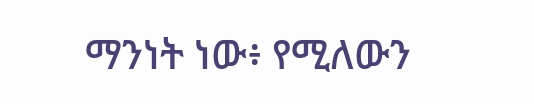ማንነት ነው፥ የሚለውን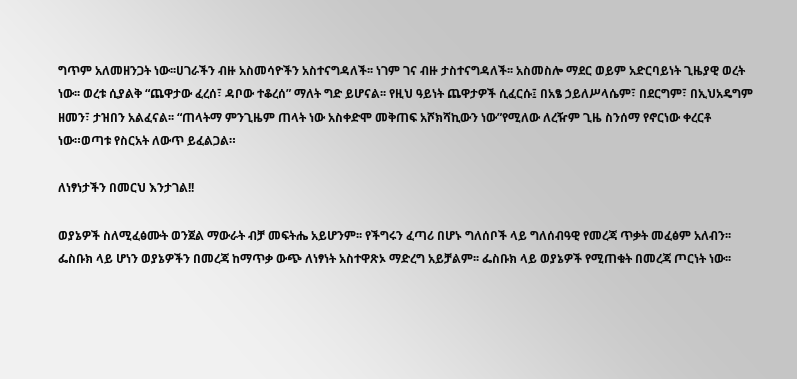ግጥም አለመዘንጋት ነው፡፡ሀገራችን ብዙ አስመሳዮችን አስተናግዳለች፡፡ ነገም ገና ብዙ ታስተናግዳለች፡፡ አስመስሎ ማደር ወይም አድርባይነት ጊዜያዊ ወረት ነው፡፡ ወረቱ ሲያልቅ “ጨዋታው ፈረሰ፣ ዳቦው ተቆረሰ” ማለት ግድ ይሆናል፡፡ የዚህ ዓይነት ጨዋታዎች ሲፈርሱ፤ በአፄ ኃይለሥላሴም፣ በደርግም፣ በኢህአዴግም ዘመን፣ ታዝበን አልፈናል፡፡ “ጠላትማ ምንጊዜም ጠላት ነው አስቀድሞ መቅጠፍ አሾክሻኪውን ነው”የሚለው ለረዥም ጊዜ ስንሰማ የኖርነው ቀረርቶ ነው።ወጣቱ የስርአት ለውጥ ይፈልጋል።

ለነፃነታችን በመርህ እንታገል!!

ወያኔዎች ስለሚፈፅሙት ወንጀል ማውራት ብቻ መፍትሔ አይሆንም፡፡ የችግሩን ፈጣሪ በሆኑ ግለሰቦች ላይ ግለሰብዓዊ የመረጃ ጥቃት መፈፅም አለብን፡፡ ፌስቡክ ላይ ሆነን ወያኔዎችን በመረጃ ከማጥቃ ውጭ ለነፃነት አስተዋጽኦ ማድረግ አይቻልም፡፡ ፌስቡክ ላይ ወያኔዎች የሚጠቁት በመረጃ ጦርነት ነው፡፡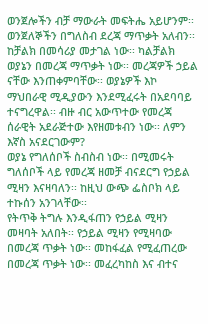ወንጀሎችን ብቻ ማውራት መፍትሔ አይሆንም፡፡ ወንጀለኞችን በግለስብ ደረጃ ማጥቃት አለብን፡፡
ከቻልክ በመሳሪያ መታገል ነው፡፡ ካልቻልክ ወያኔን በመረጃ ማጥቃት ነው፡፡ መረጃዎች ኃይል ናቸው እንጠቀምባቸው፡፡ ወያኔዎች እኮ ማህበራዊ ሚዲያውን እንደሚፈሩት በአደባባይ ተናግረዋል፡፡ ብዙ ብር አውጥተው የመረጃ ሰራዊት አደራጅተው እየዘመቱብን ነው፡፡ ለምን እኛስ አናደርገውም?
ወያኔ የግለሰቦች ስብስብ ነው፡፡ በሚመሩት ግለሰቦች ላይ የመረጃ ዘመቻ ብናደርግ የኃይል ሚዛን እናዛባለን፡፡ ከዚህ ውጭ ፌስቦክ ላይ ተኩሰን አንገላቸው፡፡
የትጥቅ ትግሉ እንዲፋጠን የኃይል ሚዛን መዛባት አለበት፡፡ የኃይል ሚዛን የሚዛባው በመረጃ ጥቃት ነው፡፡ መከፋፈል የሚፈጠረው በመረጃ ጥቃት ነው፡፡ መፈረካከስ እና ብተና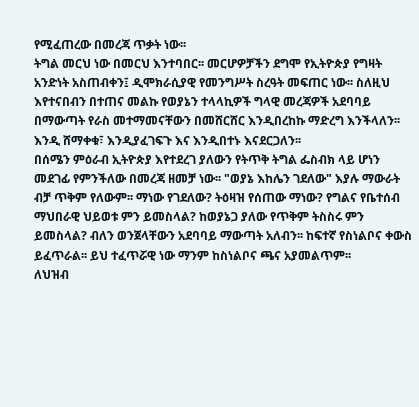የሚፈጠረው በመረጃ ጥቃት ነው፡፡
ትግል መርህ ነው በመርህ እንተባበር፡፡ መርሆዎቻችን ደግሞ የኢትዮጵያ የግዛት አንድነት አስጠብቀን፤ ዲሞክራሲያዊ የመንግሥት ስረዓት መፍጠር ነው፡፡ ስለዚህ እየተናበብን በተጠና መልኩ የወያኔን ተላላኪዎች ግላዊ መረጃዎች አደባባይ በማውጣት የራስ መተማመናቸውን በመሸርሸር እንዲበረከኩ ማድረግ እንችላለን፡፡ እንዲ ሸማቀቁ፣ እንዲያፈገፍጉ እና እንዲበተኑ እናደርጋለን፡፡
በሰሜን ምዕራብ ኢትዮጵያ እየተደረገ ያለውን የትጥቅ ትግል ፌስብክ ላይ ሆነን መደገፊ የምንችለው በመረጃ ዘመቻ ነው፡፡ "ወያኔ እከሌን ገደለው" እያሉ ማውራት ብቻ ጥቅም የለውም፡፡ ማነው የገደለው? ትዕዛዝ የሰጠው ማነው? የግልና የቤተሰብ ማህበራዊ ህይወቱ ምን ይመስላል? ከወያኔጋ ያለው የጥቅም ትስስሩ ምን ይመስላል? ብለን ወንጀላቸውን አደባባይ ማውጣት አለብን፡፡ ከፍተኛ የስነልቦና ቀውስ ይፈጥራል፡፡ ይህ ተፈጥሯዊ ነው ማንም ከስነልቦና ጫና አያመልጥም፡፡
ለህዝብ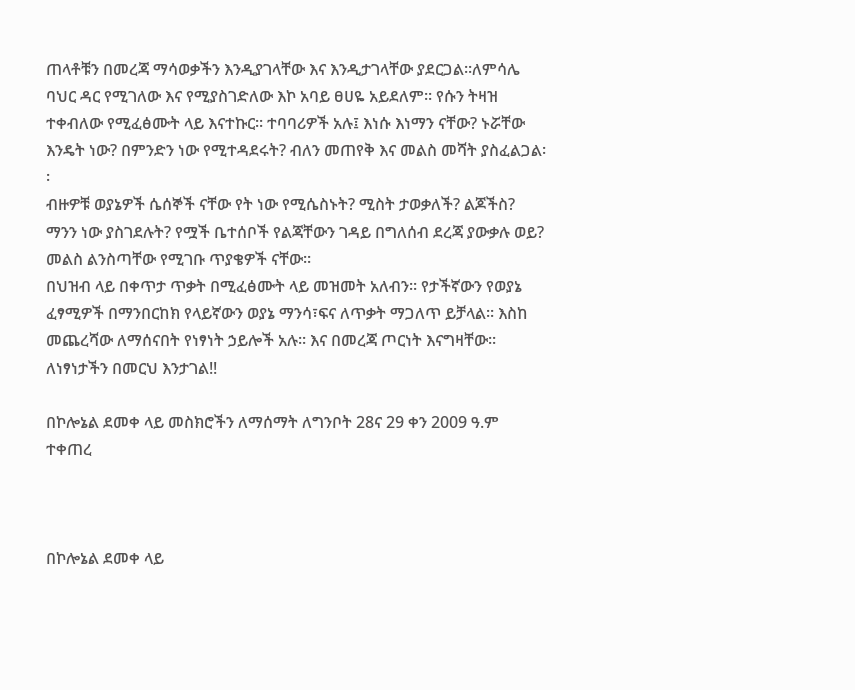ጠላቶቹን በመረጃ ማሳወቃችን እንዲያገላቸው እና እንዲታገላቸው ያደርጋል፡፡ለምሳሌ ባህር ዳር የሚገለው እና የሚያስገድለው እኮ አባይ ፀሀዬ አይደለም፡፡ የሱን ትዛዝ ተቀብለው የሚፈፅሙት ላይ እናተኩር፡፡ ተባባሪዎች አሉ፤ እነሱ እነማን ናቸው? ኑሯቸው እንዴት ነው? በምንድን ነው የሚተዳደሩት? ብለን መጠየቅ እና መልስ መሻት ያስፈልጋል፡፡
ብዙዎቹ ወያኔዎች ሴሰኞች ናቸው የት ነው የሚሴስኑት? ሚስት ታወቃለች? ልጆችስ? ማንን ነው ያስገደሉት? የሟች ቤተሰቦች የልጃቸውን ገዳይ በግለሰብ ደረጃ ያውቃሉ ወይ? መልስ ልንስጣቸው የሚገቡ ጥያቄዎች ናቸው፡፡
በህዝብ ላይ በቀጥታ ጥቃት በሚፈፅሙት ላይ መዝመት አለብን፡፡ የታችኛውን የወያኔ ፈፃሚዎች በማንበርከክ የላይኛውን ወያኔ ማንሳ፣ፍና ለጥቃት ማጋለጥ ይቻላል፡፡ እስከ መጨረሻው ለማሰናበት የነፃነት ኃይሎች አሉ፡፡ እና በመረጃ ጦርነት እናግዛቸው፡፡
ለነፃነታችን በመርህ እንታገል!!

በኮሎኔል ደመቀ ላይ መስክሮችን ለማሰማት ለግንቦት 28ና 29 ቀን 2009 ዓ.ም ተቀጠረ



በኮሎኔል ደመቀ ላይ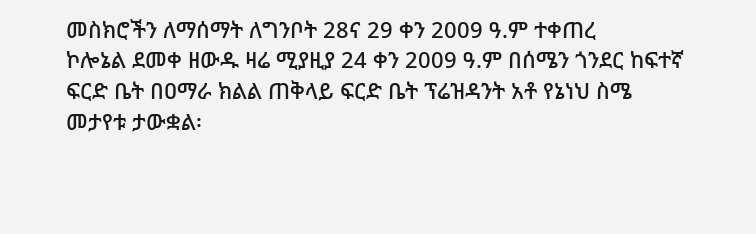መስክሮችን ለማሰማት ለግንቦት 28ና 29 ቀን 2009 ዓ.ም ተቀጠረ
ኮሎኔል ደመቀ ዘውዱ ዛሬ ሚያዚያ 24 ቀን 2009 ዓ.ም በሰሜን ጎንደር ከፍተኛ ፍርድ ቤት በዐማራ ክልል ጠቅላይ ፍርድ ቤት ፕሬዝዳንት አቶ የኔነህ ስሜ መታየቱ ታውቋል፡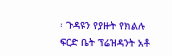፡ ጉዳዩን የያዙት የክልሉ ፍርድ ቤት ፕሬዝዳንት አቶ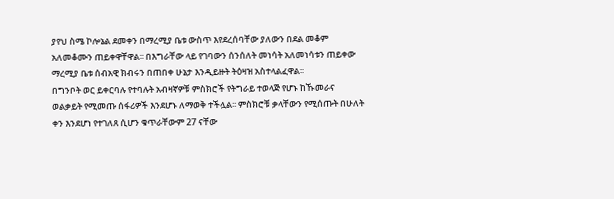ያየህ ስሜ ኮሎኔል ደመቀን በማረሚያ ቤቱ ውስጥ እየደረሰባቸው ያለውን በደል መቆም አለመቆሙን ጠይቀዋቸዋል፡፡ በእግራቸው ላይ የገባውን ሰንሰለት መነሳት አለመነሳቱን ጠይቀው ማረሚያ ቤቱ ሰብአዊ ክብሩን በጠበቀ ሁኔታ እንዲይዙት ትዕዛዝ አስተላልፈዋል፡፡
በግንቦት ወር ይቀርባሉ የተባሉት አብዛኛዎቹ ምስክሮች የትግራይ ተወላጅ የሆኑ ከኹመራና ወልቃይት የሚመጡ ሰፋሪዎች እንደሆኑ ለማወቅ ተችሏል፡፡ ምስክሮቹ ቃላቸውን የሚሰጡት በሁለት ቀን እንደሆነ የተገለጸ ሲሆን ቁጥራቸውም 27 ናቸው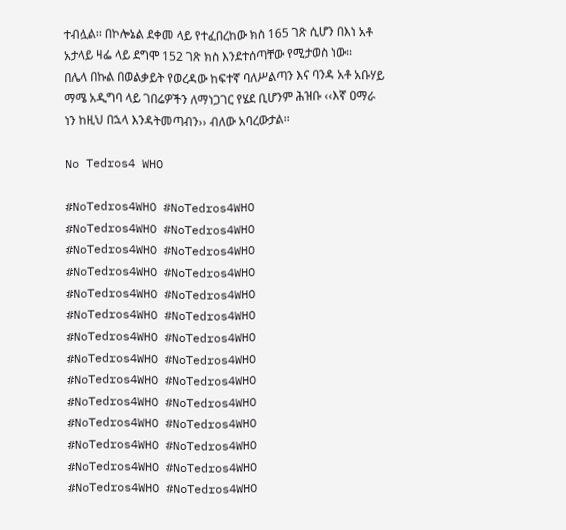ተብሏል፡፡ በኮሎኔል ደቀመ ላይ የተፈበረከው ክስ 165 ገጽ ሲሆን በእነ አቶ አታላይ ዛፌ ላይ ደግሞ 152 ገጽ ክስ እንደተሰጣቸው የሚታወስ ነው፡፡
በሌላ በኩል በወልቃይት የወረዳው ከፍተኛ ባለሥልጣን እና ባንዳ አቶ አቡሃይ ማሜ አዲግባ ላይ ገበሬዎችን ለማነጋገር የሄደ ቢሆንም ሕዝቡ ‹‹እኛ ዐማራ ነን ከዚህ በኋላ እንዳትመጣብን›› ብለው አባረውታል፡፡

No Tedros4 WHO

#NoTedros4WHO #NoTedros4WHO
#NoTedros4WHO #NoTedros4WHO
#NoTedros4WHO #NoTedros4WHO
#NoTedros4WHO #NoTedros4WHO
#NoTedros4WHO #NoTedros4WHO
#NoTedros4WHO #NoTedros4WHO
#NoTedros4WHO #NoTedros4WHO
#NoTedros4WHO #NoTedros4WHO
#NoTedros4WHO #NoTedros4WHO
#NoTedros4WHO #NoTedros4WHO
#NoTedros4WHO #NoTedros4WHO
#NoTedros4WHO #NoTedros4WHO
#NoTedros4WHO #NoTedros4WHO
#NoTedros4WHO #NoTedros4WHO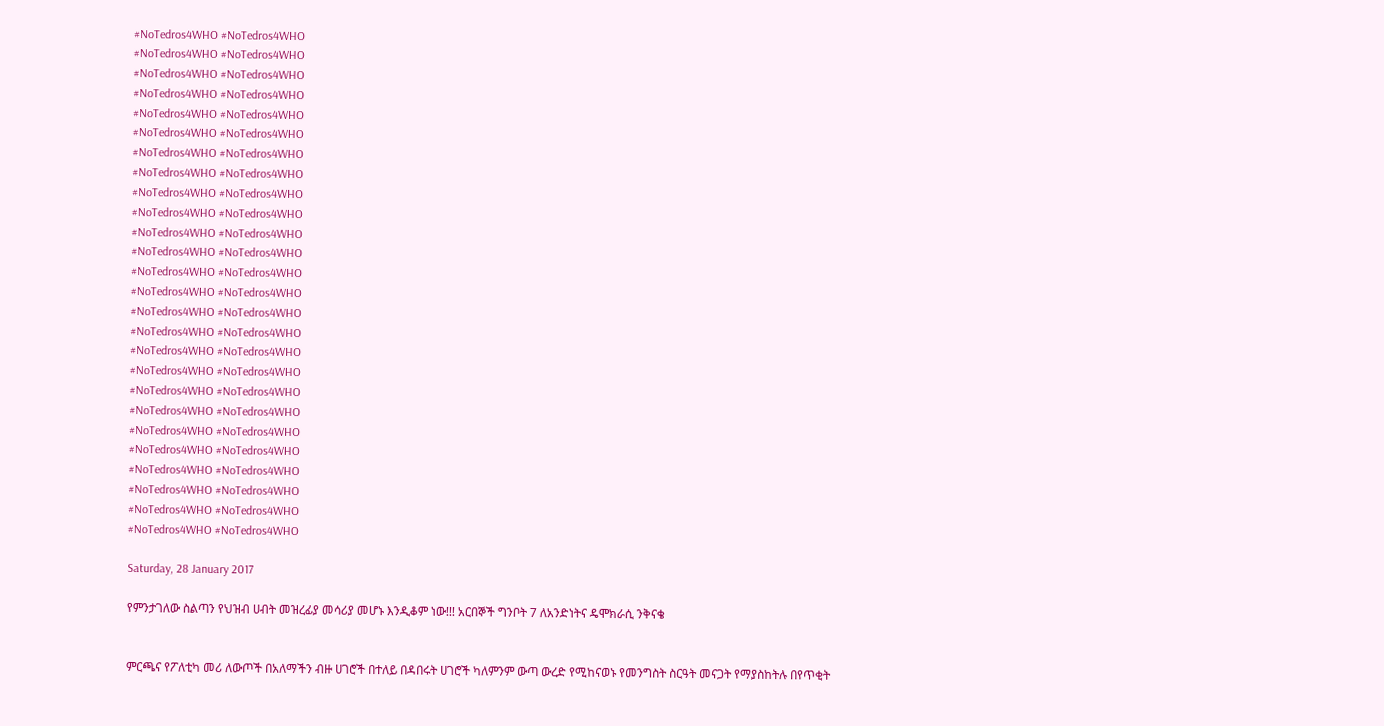#NoTedros4WHO #NoTedros4WHO
#NoTedros4WHO #NoTedros4WHO
#NoTedros4WHO #NoTedros4WHO
#NoTedros4WHO #NoTedros4WHO
#NoTedros4WHO #NoTedros4WHO
#NoTedros4WHO #NoTedros4WHO
#NoTedros4WHO #NoTedros4WHO
#NoTedros4WHO #NoTedros4WHO
#NoTedros4WHO #NoTedros4WHO
#NoTedros4WHO #NoTedros4WHO
#NoTedros4WHO #NoTedros4WHO
#NoTedros4WHO #NoTedros4WHO
#NoTedros4WHO #NoTedros4WHO
#NoTedros4WHO #NoTedros4WHO
#NoTedros4WHO #NoTedros4WHO
#NoTedros4WHO #NoTedros4WHO
#NoTedros4WHO #NoTedros4WHO
#NoTedros4WHO #NoTedros4WHO
#NoTedros4WHO #NoTedros4WHO
#NoTedros4WHO #NoTedros4WHO
#NoTedros4WHO #NoTedros4WHO
#NoTedros4WHO #NoTedros4WHO
#NoTedros4WHO #NoTedros4WHO
#NoTedros4WHO #NoTedros4WHO
#NoTedros4WHO #NoTedros4WHO
#NoTedros4WHO #NoTedros4WHO

Saturday, 28 January 2017

የምንታገለው ስልጣን የህዝብ ሀብት መዝረፊያ መሳሪያ መሆኑ እንዲቆም ነው!!! አርበኞች ግንቦት 7 ለአንድነትና ዴሞክራሲ ንቅናቄ


ምርጫና የፖለቲካ መሪ ለውጦች በአለማችን ብዙ ሀገሮች በተለይ በዳበሩት ሀገሮች ካለምንም ውጣ ውረድ የሚከናወኑ የመንግስት ስርዓት መናጋት የማያስከትሉ በየጥቂት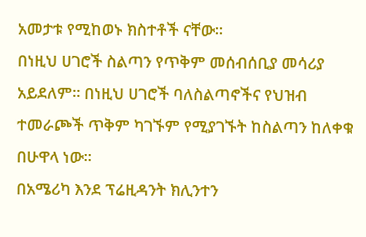አመታቱ የሚከወኑ ክስተቶች ናቸው።
በነዚህ ሀገሮች ስልጣን የጥቅም መሰብሰቢያ መሳሪያ አይደለም። በነዚህ ሀገሮች ባለስልጣኖችና የህዝብ ተመራጮች ጥቅም ካገኙም የሚያገኙት ከስልጣን ከለቀቁ በሁዋላ ነው።
በአሜሪካ እንደ ፕሬዚዳንት ክሊንተን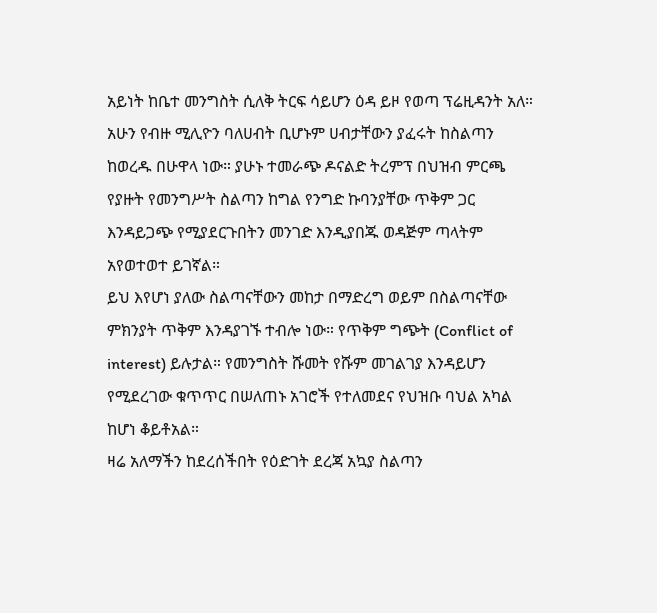አይነት ከቤተ መንግስት ሲለቅ ትርፍ ሳይሆን ዕዳ ይዞ የወጣ ፕሬዚዳንት አለ። አሁን የብዙ ሚሊዮን ባለሀብት ቢሆኑም ሀብታቸውን ያፈሩት ከስልጣን ከወረዱ በሁዋላ ነው። ያሁኑ ተመራጭ ዶናልድ ትረምፕ በህዝብ ምርጫ የያዙት የመንግሥት ስልጣን ከግል የንግድ ኩባንያቸው ጥቅም ጋር እንዳይጋጭ የሚያደርጉበትን መንገድ እንዲያበጁ ወዳጅም ጣላትም አየወተወተ ይገኛል።
ይህ እየሆነ ያለው ስልጣናቸውን መከታ በማድረግ ወይም በስልጣናቸው ምክንያት ጥቅም እንዳያገኙ ተብሎ ነው። የጥቅም ግጭት (Conflict of interest) ይሉታል። የመንግስት ሹመት የሹም መገልገያ እንዳይሆን የሚደረገው ቁጥጥር በሠለጠኑ አገሮች የተለመደና የህዝቡ ባህል አካል ከሆነ ቆይቶአል።
ዛሬ አለማችን ከደረሰችበት የዕድገት ደረጃ አኳያ ስልጣን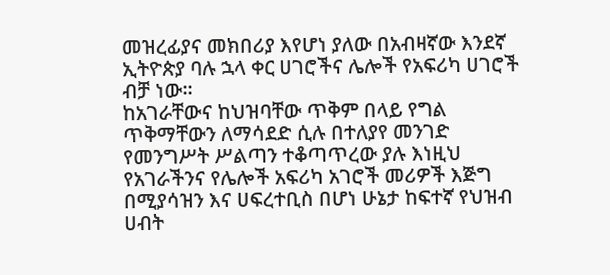መዝረፊያና መክበሪያ እየሆነ ያለው በአብዛኛው እንደኛ ኢትዮጵያ ባሉ ኋላ ቀር ሀገሮችና ሌሎች የአፍሪካ ሀገሮች ብቻ ነው።
ከአገራቸውና ከህዝባቸው ጥቅም በላይ የግል ጥቅማቸውን ለማሳደድ ሲሉ በተለያየ መንገድ የመንግሥት ሥልጣን ተቆጣጥረው ያሉ እነዚህ የአገራችንና የሌሎች አፍሪካ አገሮች መሪዎች እጅግ በሚያሳዝን እና ሀፍረተቢስ በሆነ ሁኔታ ከፍተኛ የህዝብ ሀብት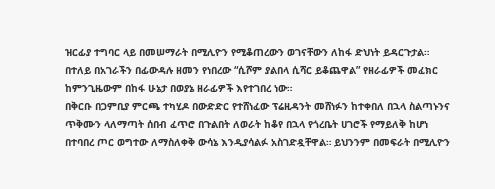ዝርፊያ ተግባር ላይ በመሠማራት በሚሊዮን የሚቆጠረውን ወገናቸውን ለከፋ ድህነት ይዳርጉታል።
በተለይ በአገራችን በፊውዳሉ ዘመን የነበረው “ሲሾም ያልበላ ሲሻር ይቆጨዋል” የዘራፊዎች መፈክር ከምንጊዜውም በከፋ ሁኔታ በወያኔ ዘራፊዎች እየተገበረ ነው።
በቅርቡ በጋምቢያ ምርጫ ተካሂዶ በውድድር የተሸነፈው ፕሬዚዳንት መሸነፉን ከተቀበለ በኋላ ስልጣኑንና ጥቅሙን ላለማጣት ሰበብ ፈጥሮ በጉልበት ለወራት ከቆየ በኋላ የጎረቤት ሀገሮች የማይለቅ ከሆነ በተባበረ ጦር ወግተው ለማስለቀቅ ውሳኔ እንዲያሳልፉ አስገድዷቸዋል። ይህንንም በመፍራት በሚሊዮን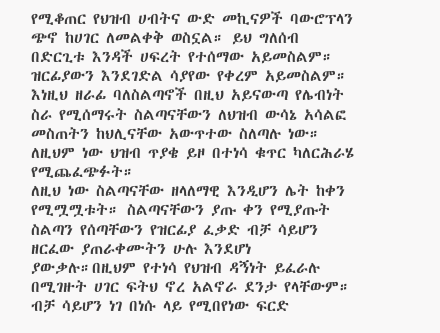የሚቆጠር የህዝብ ሀብትና ውድ መኪናዎች ባውሮፕላን ጭኖ ከሀገር ለመልቀቅ ወስኗል። ይህ ግለሰብ በድርጊቱ እንዳች ሀፍረት የተሰማው አይመስልም። ዝርፊያውን እንደገድል ሳያየው የቀረም አይመስልም።
እነዚህ ዘራፊ ባለስልጣኖች በዚህ አይናውጣ የሌብነት ስራ የሚሰማሩት ስልጣናቸውን ለህዝብ ውሳኔ አሳልፎ መስጠትን ከህሊናቸው አውጥተው ስለጣሉ ነው። ለዚህም ነው ህዝብ ጥያቄ ይዞ በተነሳ ቁጥር ካለርሕራሄ የሚጨፈጭፉት።
ለዚህ ነው ስልጣናቸው ዘላለማዊ እንዲሆን ሌት ከቀን የሚሟሟቱት። ስልጣናቸውን ያጡ ቀን የሚያጡት ስልጣን የሰጣቸውን የዝርፊያ ፈቃድ ብቻ ሳይሆን ዘርፈው ያጠራቀሙትን ሁሉ እንደሆነ ያውቃሉ።በዚህም የተነሳ የህዝብ ዳኝነት ይፈራሉ በሚገዙት ሀገር ፍትህ ኖረ አልኖራ ደንታ የላቸውም። ብቻ ሳይሆን ነገ በነሱ ላይ የሚበየነው ፍርድ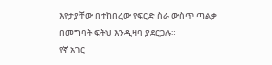እየታያቸው በተከበረው የፍርድ ስራ ውስጥ ጣልቃ በመግባት ፍትህ እንዲዛባ ያደርጋሉ።
የኛ አገር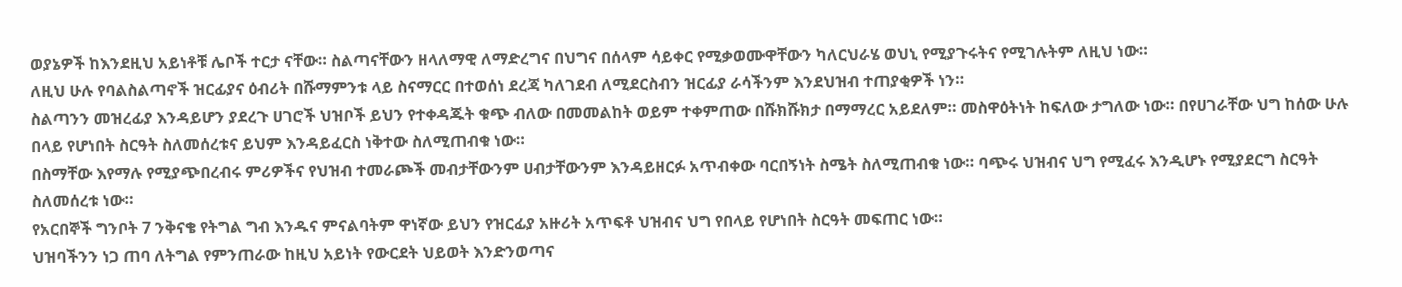ወያኔዎች ከእንደዚህ አይነቶቹ ሌቦች ተርታ ናቸው። ስልጣናቸውን ዘላለማዊ ለማድረግና በህግና በሰላም ሳይቀር የሚቃወሙዋቸውን ካለርህራሄ ወህኒ የሚያጉሩትና የሚገሉትም ለዚህ ነው።
ለዚህ ሁሉ የባልስልጣኖች ዝርፊያና ዕብሪት በሹማምንቱ ላይ ስናማርር በተወሰነ ደረጃ ካለገደብ ለሚደርስብን ዝርፊያ ራሳችንም እንደህዝብ ተጠያቂዎች ነን።
ስልጣንን መዝረፊያ እንዳይሆን ያደረጉ ሀገሮች ህዝቦች ይህን የተቀዳጁት ቁጭ ብለው በመመልከት ወይም ተቀምጠው በሹክሹክታ በማማረር አይደለም። መስዋዕትነት ከፍለው ታግለው ነው። በየሀገራቸው ህግ ከሰው ሁሉ በላይ የሆነበት ስርዓት ስለመሰረቱና ይህም እንዳይፈርስ ነቅተው ስለሚጠብቁ ነው።
በስማቸው እየማሉ የሚያጭበረብሩ ምሪዎችና የህዝብ ተመራጮች መብታቸውንም ሀብታቸውንም እንዳይዘርፉ አጥብቀው ባርበኝነት ስሜት ስለሚጠብቁ ነው። ባጭሩ ህዝብና ህግ የሚፈሩ እንዲሆኑ የሚያደርግ ስርዓት ስለመሰረቱ ነው።
የአርበኞች ግንቦት 7 ንቅናቄ የትግል ግብ እንዱና ምናልባትም ዋነኛው ይህን የዝርፊያ አዙሪት አጥፍቶ ህዝብና ህግ የበላይ የሆነበት ስርዓት መፍጠር ነው።
ህዝባችንን ነጋ ጠባ ለትግል የምንጠራው ከዚህ አይነት የውርደት ህይወት እንድንወጣና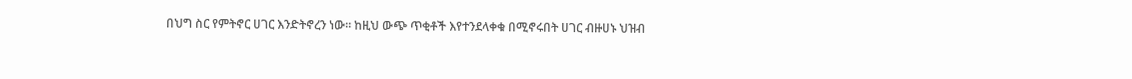በህግ ስር የምትኖር ሀገር እንድትኖረን ነው። ከዚህ ውጭ ጥቂቶች እየተንደላቀቁ በሚኖሩበት ሀገር ብዙሀኑ ህዝብ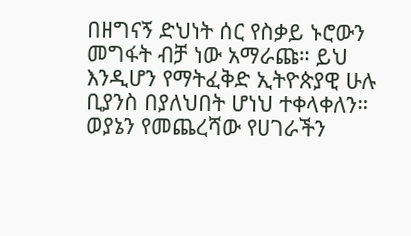በዘግናኝ ድህነት ሰር የስቃይ ኑሮውን መግፋት ብቻ ነው አማራጩ። ይህ እንዲሆን የማትፈቅድ ኢትዮጵያዊ ሁሉ ቢያንስ በያለህበት ሆነህ ተቀላቀለን።
ወያኔን የመጨረሻው የሀገራችን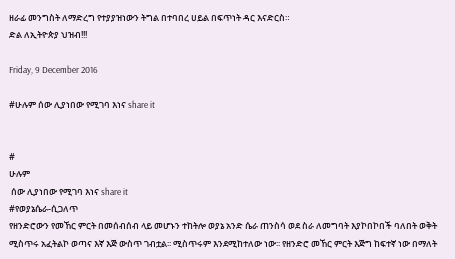ዘራፊ መንግስት ለማድረግ የተያያዝነውን ትግል በተባበረ ሀይል በፍጥነት ዳር እናድርስ።
ድል ለኢትዮጵያ ህዝብ!!!

Friday, 9 December 2016

#ሁሉም ሰው ሊያነበው የሚገባ እነና share it


#
ሁሉም
 ሰው ሊያነበው የሚገባ እነና share it
#የወያኔሴራ-ሲጋለጥ
የዘንድሮውን የመኸር ምርት በመሰብሰብ ላይ መሆኑን ተከትሎ ወያኔ አንድ ሴራ ጠንስሳ ወደ ስራ ለመግባት እያኮበኮበች ባለበት ወቅት ሚስጥሩ አፈትልኮ ወጣና እኛ እጅ ውስጥ ገብቷል፡፡ ሚስጥሩም እንደሚከተለው ነው፡፡ የዘንድሮ መኸር ምርት እጅግ ከፍተኛ ነው በማለት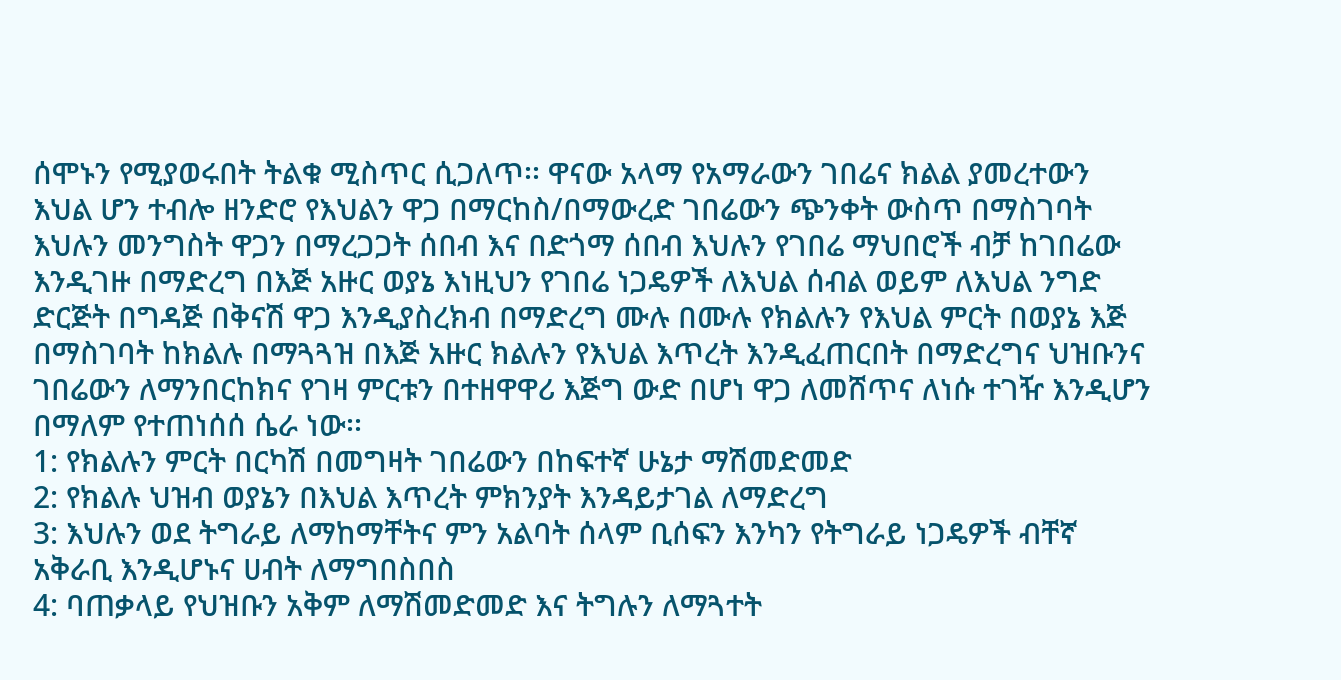ሰሞኑን የሚያወሩበት ትልቁ ሚስጥር ሲጋለጥ፡፡ ዋናው አላማ የአማራውን ገበሬና ክልል ያመረተውን እህል ሆን ተብሎ ዘንድሮ የእህልን ዋጋ በማርከስ/በማውረድ ገበሬውን ጭንቀት ውስጥ በማስገባት እህሉን መንግስት ዋጋን በማረጋጋት ሰበብ እና በድጎማ ሰበብ እህሉን የገበሬ ማህበሮች ብቻ ከገበሬው እንዲገዙ በማድረግ በእጅ አዙር ወያኔ እነዚህን የገበሬ ነጋዴዎች ለእህል ሰብል ወይም ለእህል ንግድ ድርጅት በግዳጅ በቅናሽ ዋጋ እንዲያስረክብ በማድረግ ሙሉ በሙሉ የክልሉን የእህል ምርት በወያኔ እጅ በማስገባት ከክልሉ በማጓጓዝ በእጅ አዙር ክልሉን የእህል እጥረት እንዲፈጠርበት በማድረግና ህዝቡንና ገበሬውን ለማንበርከክና የገዛ ምርቱን በተዘዋዋሪ እጅግ ውድ በሆነ ዋጋ ለመሸጥና ለነሱ ተገዥ እንዲሆን በማለም የተጠነሰሰ ሴራ ነው፡፡
1: የክልሉን ምርት በርካሽ በመግዛት ገበሬውን በከፍተኛ ሁኔታ ማሽመድመድ
2: የክልሉ ህዝብ ወያኔን በእህል እጥረት ምክንያት እንዳይታገል ለማድረግ
3: እህሉን ወደ ትግራይ ለማከማቸትና ምን አልባት ሰላም ቢሰፍን እንካን የትግራይ ነጋዴዎች ብቸኛ አቅራቢ እንዲሆኑና ሀብት ለማግበስበስ
4: ባጠቃላይ የህዝቡን አቅም ለማሽመድመድ እና ትግሉን ለማጓተት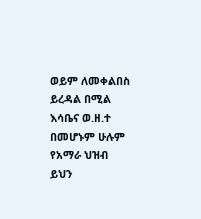ወይም ለመቀልበስ ይረዳል በሚል እሳቤና ወ.ዘ.ተ
በመሆኑም ሁሉም የአማራ ህዝብ ይህን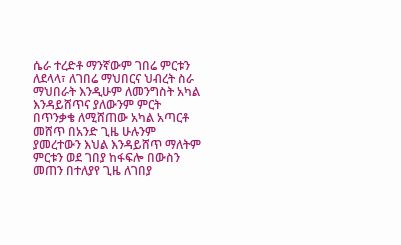ሴራ ተረድቶ ማንኛውም ገበሬ ምርቱን ለደላላ፣ ለገበሬ ማህበርና ህብረት ስራ ማህበራት እንዲሁም ለመንግስት አካል እንዳይሸጥና ያለውንም ምርት በጥንቃቄ ለሚሸጠው አካል አጣርቶ መሸጥ በአንድ ጊዜ ሁሉንም ያመረተውን እህል እንዳይሸጥ ማለትም ምርቱን ወደ ገበያ ከፋፍሎ በውስን መጠን በተለያየ ጊዜ ለገበያ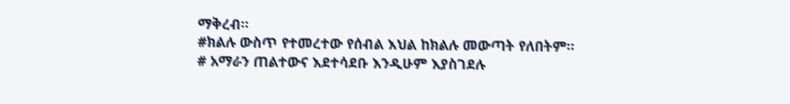ማቅረብ፡፡
#ክልሉ ውስጥ የተመረተው የሰብል እህል ከክልሉ መውጣት የለበትም፡፡
# አማራን ጠልተውና እደተሳደቡ እንዲሁም እያስገደሉ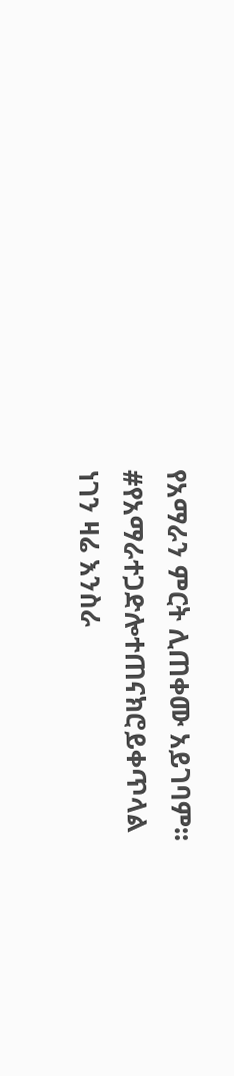የአማራን ምርት ሊጠቀሙ አይገባም፡፡
#የአማራተጋድሎተጠናክሮይቀጥላል
ነገን ዛሬ እንስራ